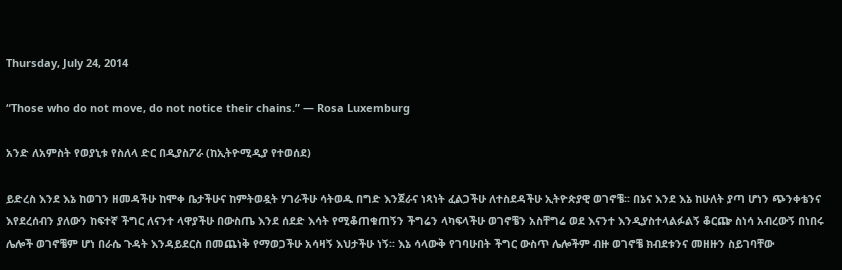Thursday, July 24, 2014

“Those who do not move, do not notice their chains.” ― Rosa Luxemburg

አንድ ለአምስት የወያኒቱ የስለላ ድር በዲያስፖራ (ከኢትዮሚዲያ የተወሰደ)

ይድረስ እንደ እኔ ከወገን ዘመዳችሁ ከሞቀ ቤታችሁና ከምትወዷት ሃገራችሁ ሳትወዱ በግድ እንጀራና ነጻነት ፈልጋችሁ ለተስደዳችሁ ኢትዮጵያዊ ወገኖቼ፡፡ በኔና እንደ እኔ ከሁለት ያጣ ሆነን ጭንቀቴንና እየደረሰብን ያለውን ከፍተኛ ችግር ለናንተ ላዋያችሁ በውስጤ እንደ ሰደድ እሳት የሚቆጠቁጠኝን ችግሬን ላካፍላችሁ ወገኖቼን አስቸግሬ ወደ እናንተ እንዲያስተላልፉልኝ ቆርጬ ስነሳ አብረውኝ በነበሩ ሌሎች ወገኖቼም ሆነ በራሴ ጉዳት እንዳይደርስ በመጨነቅ የማወጋችሁ አሳዛኝ እህታችሁ ነኝ፡፡ እኔ ሳላውቅ የገባሁበት ችግር ውስጥ ሌሎችም ብዙ ወገኖቼ ክብደቱንና መዘዙን ስይገባቸው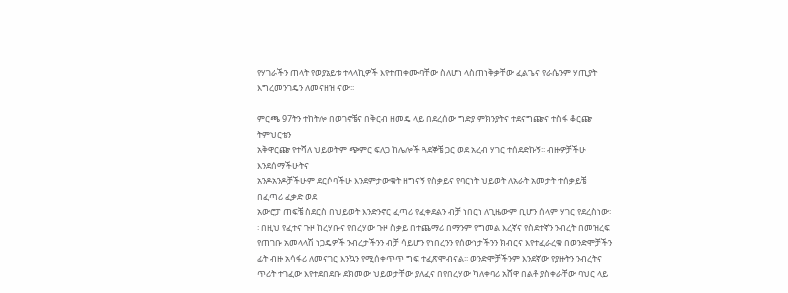የሃገራችን ጠላት የወያኔይቱ ተላላኪዎች እየተጠቀሙባቸው ስለሆነ ላስጠነቅቃቸው ፈልጌና የራሴንም ሃጢያት እግረመንገዴን ለመናዘዝ ናው፡፡

ምርጫ 97ትን ተከትሎ በወገኖቼና በቅርብ ዘመዴ ላይ በደረሰው ግድያ ምክንያትና ተደናግጬና ተስፋ ቆርጬ ትምህርቴን
አቅዋርጬ የተሻለ ህይወትም ጭምር ፍለጋ ከሌሎች ጓደኞቼ ጋር ወደ አረብ ሃገር ተሰደድኩኝ፡፡ ብዙዎቻችሁ እንደሰማችሁትና
አንዶአንዶቻችሁም ደርሶባችሁ እንደምታውቁት ዘግናኝ የስቃይና የባርነት ህይወት ለአራት አመታት ተሰቃይቼ በፈጣሪ ፈቃድ ወደ
አውሮፓ ጠፍቼ ስደርስ በህይወት እንድንኖር ፈጣሪ የፈቀደልን ብቻ ነበርነ ለጊዜውም ቢሆን ሰላም ሃገር የደረስነው፡፡ በዚህ የፈተና ጉዞ ከረሃቡና የበረሃው ጉዞ ስቃይ በተጨማሪ በማንም የግመል እረኛና የስደተኛን ንብረት በመዝረፍ የጠገቡ አመላላሽ ነጋዴዎች ንብረታችንን ብቻ ሳይሆን የነበረንን የሰውነታችንን ክብርና እየተፈራረቁ በወንድሞቻችን ፊት ብዙ አሳፋሪ ለመናገር እንኳን የሚሰቀጥጥ ግፍ ተፈጽሞብናል፡፡ ወንድሞቻችንም እንደኛው የያዙትን ንብረትና ጥሪት ተገፈው እየተደበደቡ ደክመው ህይወታቸው ያለፈና በየበረሃው ካለቀባሪ አሸዋ በልቶ ያስቀራቸው ባህር ላይ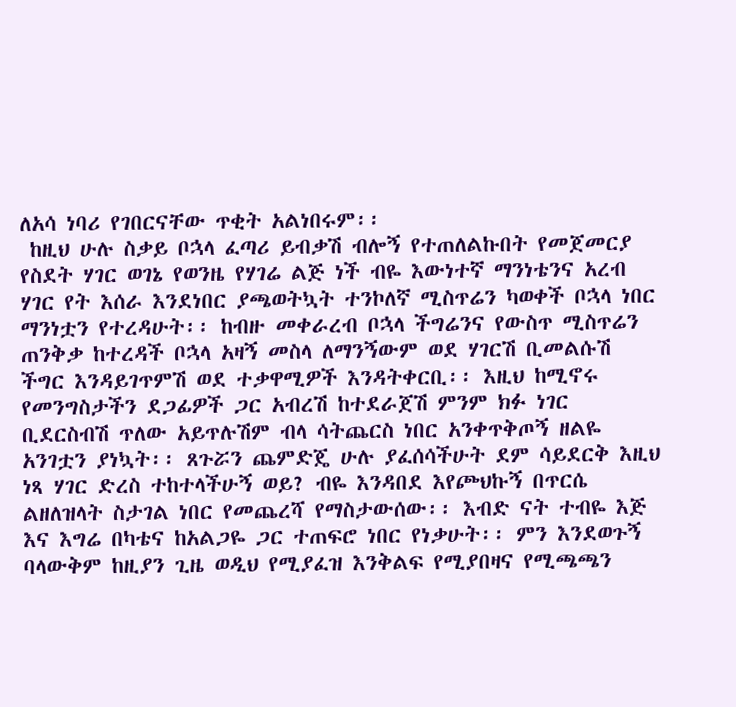ለአሳ ነባሪ የገበርናቸው ጥቂት አልነበሩም፡፡
 ከዚህ ሁሉ ስቃይ ቦኋላ ፈጣሪ ይብቃሽ ብሎኝ የተጠለልኩበት የመጀመርያ የስደት ሃገር ወገኔ የወንዜ የሃገሬ ልጅ ነች ብዬ እውነተኛ ማንነቴንና አረብ ሃገር የት እሰራ እንደነበር ያጫወትኳት ተንኮለኛ ሚስጥሬን ካወቀች ቦኋላ ነበር ማንነቷን የተረዳሁት፡፡ ከብዙ መቀራረብ ቦኋላ ችግሬንና የውስጥ ሚስጥሬን ጠንቅቃ ከተረዳች ቦኋላ አዛኝ መስላ ለማንኝውም ወደ ሃገርሽ ቢመልሱሽ ችግር እንዳይገጥምሽ ወደ ተቃዋሚዎች እንዳትቀርቢ፡፡ እዚህ ከሚኖሩ የመንግስታችን ደጋፊዎች ጋር አብረሽ ከተደራጀሽ ምንም ክፉ ነገር ቢደርስብሽ ጥለው አይጥሉሽም ብላ ሳትጨርስ ነበር አንቀጥቅጦኝ ዘልዬ አንገቷን ያነኳት፡፡ ጸጉሯን ጨምድጄ ሁሉ ያፈሰሳችሁት ደም ሳይደርቅ እዚህ ነጻ ሃገር ድረስ ተከተላችሁኝ ወይ? ብዬ እንዳበደ እየጮህኩኝ በጥርሴ ልዘለዝላት ስታገል ነበር የመጨረሻ የማስታውሰው፡፡ እብድ ናት ተብዬ እጅ እና እግሬ በካቴና ከአልጋዬ ጋር ተጠፍሮ ነበር የነቃሁት፡፡ ምን እንደወጉኝ ባላውቅም ከዚያን ጊዜ ወዲህ የሚያፈዝ እንቅልፍ የሚያበዛና የሚጫጫን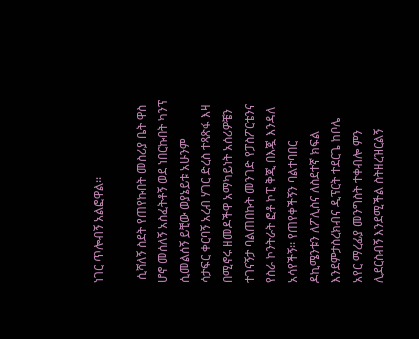ነገር ጥሎብኝ አልፎዋል፡፡

 ሲሻለኝ ስደት የጠየኩበት መስሪያ ቤት ዋስ ሆኖ መሰለኝ አስፈትቶኝ ወደ ነበርኩበት ካንፕ ሲመልሰኝ ይቺው ወያኔይቱ አሁንም
ሳታፍር ቀርባኝ አረብ ሃገር ድረስ ተጻጽፋ እዛ በሚኖሩ ዘመዶችዋ አማካይነት አሰሪዎቼን ተገናኝታ ባልጠበኩት መንገድ የፓስፖርቴንና የስራ ኮንትራት ፎቶ ኮፒ ቅጂ በእጇ እንዳለ አሳየችኝ፡፡ የጠየቀችኝን ባልተባበር ዶኪሜንቱን ለፖሊስና ለስደተኛ ክፍል እንደምታስረክብና ዲፕርት ተደርጌ ከቦሌ አየር ማረፊያ መንግስት ተቀብሎ ምን ሊደርስብኝ እንደሚችል ስትዘረዝርልኝ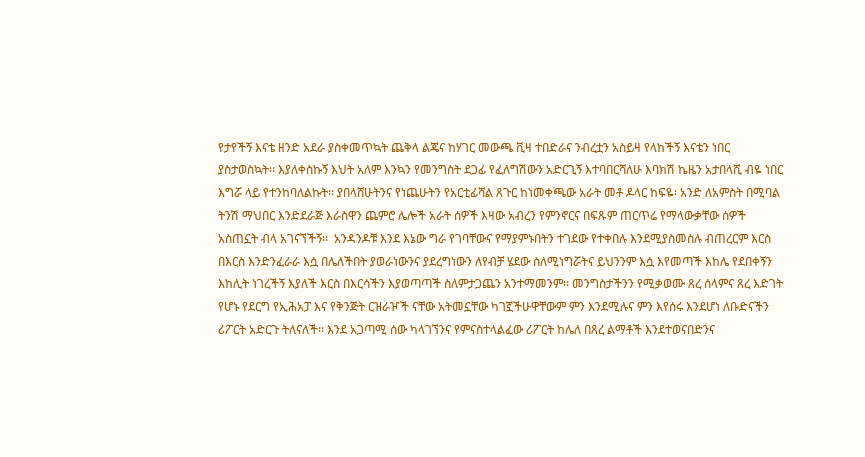የታየችኝ እናቴ ዘንድ አደራ ያስቀመጥኳት ጨቅላ ልጄና ከሃገር መውጫ ቪዛ ተበድራና ንብረቷን አስይዛ የላከችኝ እናቴን ነበር ያስታወስኳት፡፡ እያለቀስኩኝ እህት አለም እንኳን የመንግስት ደጋፊ የፈለግሽውን አድርጊኝ እተባበርሻለሁ እባክሽ ኬዜን አታበላሺ ብዬ ነበር እግሯ ላይ የተንከባለልኩት፡፡ ያበላሸሁትንና የነጨሁትን የአርቲፊሻል ጸጉር ከነመቀጫው አራት መቶ ዶላር ከፍዬ፡ አንድ ለአምስት በሚባል ትንሽ ማህበር እንድደራጅ እራስዋን ጨምሮ ሌሎች አራት ሰዎች እዛው አብረን የምንኖርና በፍጹም ጠርጥሬ የማላውቃቸው ሰዎች አስጠኗት ብላ አገናኘችኝ፡፡  አንዳንዶቹ እንደ እኔው ግራ የገባቸውና የማያምኑበትን ተገደው የተቀበሉ እንደሚያስመስሉ ብጠረርም እርስ በእርስ እንድንፈራራ እሷ በሌለችበት ያወራነውንና ያደረግነውን ለየብቻ ሄደው ስለሚነግሯትና ይህንንም እሷ እየመጣች እከሌ የደበቀኝን እከሊት ነገረችኝ እያለች እርስ በእርሳችን እያወጣጣች ስለምታጋጨን አንተማመንም፡፡ መንግስታችንን የሚቃወሙ ጸረ ሰላምና ጸረ እድገት የሆኑ የደርግ የኢሕአፓ እና የቅንጅት ርዝራዦች ናቸው አትመኗቸው ካገኟችሁዋቸውም ምን እንደሚሉና ምን እየሰሩ እንደሆነ ለቡድናችን ሪፖርት አድርጉ ትለናለች፡፡ እንደ አጋጣሚ ሰው ካላገኘንና የምናስተላልፈው ሪፖርት ከሌለ በጸረ ልማቶች እንደተወናበድንና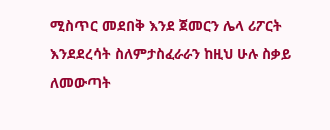ሚስጥር መደበቅ እንደ ጀመርን ሌላ ሪፖርት እንደደረሳት ስለምታስፈራራን ከዚህ ሁሉ ስቃይ ለመውጣት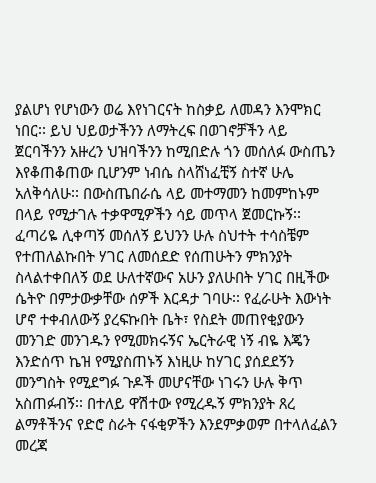ያልሆነ የሆነውን ወሬ እየነገርናት ከስቃይ ለመዳን እንሞክር ነበር፡፡ ይህ ህይወታችንን ለማትረፍ በወገኖቻችን ላይ ጀርባችንን አዙረን ህዝባችንን ከሚበድሉ ጎን መሰለፉ ውስጤን እየቆጠቆጠው ቢሆንም ነብሴ ስላሸነፈቺኝ ስተኛ ሁሌ አለቅሳለሁ፡፡ በውስጤበራሴ ላይ መተማመን ከመምከኑም በላይ የሚታገሉ ተቃዋሚዎችን ሳይ መጥላ ጀመርኩኝ፡፡  ፈጣሪዬ ሊቀጣኝ መሰለኝ ይህንን ሁሉ ስህተት ተሳስቼም የተጠለልኩበት ሃገር ለመሰደድ የሰጠሁትን ምክንያት ስላልተቀበለኝ ወደ ሁለተኛውና አሁን ያለሁበት ሃገር በዚችው ሴትዮ በምታውቃቸው ሰዎች እርዳታ ገባሁ፡፡ የፈራሁት እውነት ሆኖ ተቀብለውኝ ያረፍኩበት ቤት፣ የስደት መጠየቂያውን መንገድ መንገዱን የሚመክሩኝና ኤርትራዊ ነኝ ብዬ እጄን እንድሰጥ ኬዝ የሚያስጠኑኝ እነዚሁ ከሃገር ያሰደደኝን መንግስት የሚደግፉ ጉዶች መሆናቸው ነገሩን ሁሉ ቅጥ አስጠፉብኝ፡፡ በተለይ ዋሽተው የሚረዱኝ ምክንያት ጸረ ልማቶችንና የድሮ ስራት ናፋቂዎችን እንደምቃወም በተላለፈልን መረጃ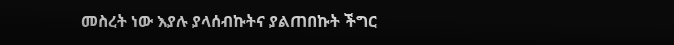መስረት ነው እያሉ ያላሰብኩትና ያልጠበኩት ችግር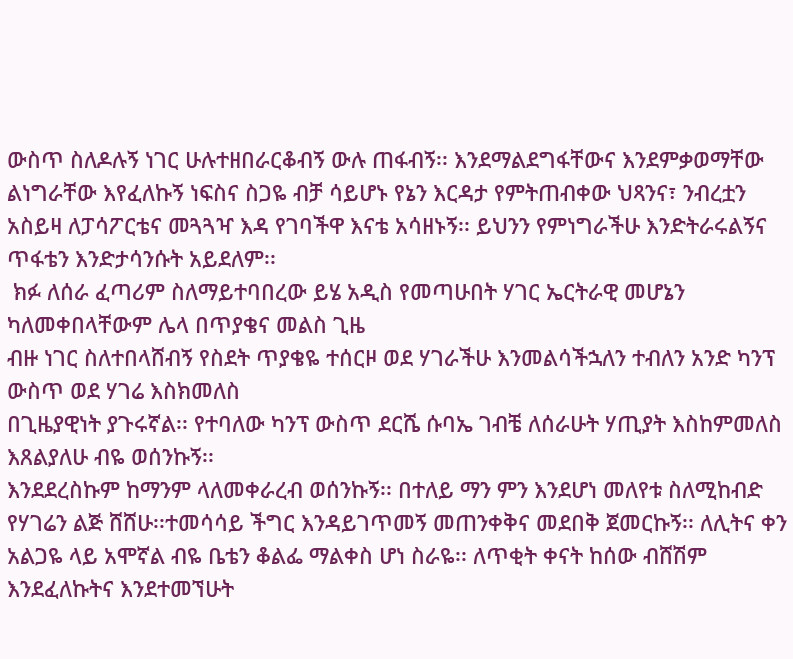ውስጥ ስለዶሉኝ ነገር ሁሉተዘበራርቆብኝ ውሉ ጠፋብኝ፡፡ እንደማልደግፋቸውና እንደምቃወማቸው ልነግራቸው እየፈለኩኝ ነፍስና ስጋዬ ብቻ ሳይሆኑ የኔን እርዳታ የምትጠብቀው ህጻንና፣ ንብረቷን አስይዛ ለፓሳፖርቴና መጓጓዣ እዳ የገባችዋ እናቴ አሳዘኑኝ፡፡ ይህንን የምነግራችሁ እንድትራሩልኝና ጥፋቴን እንድታሳንሱት አይደለም፡፡
 ክፉ ለሰራ ፈጣሪም ስለማይተባበረው ይሄ አዲስ የመጣሁበት ሃገር ኤርትራዊ መሆኔን ካለመቀበላቸውም ሌላ በጥያቄና መልስ ጊዜ
ብዙ ነገር ስለተበላሸብኝ የስደት ጥያቄዬ ተሰርዞ ወደ ሃገራችሁ እንመልሳችኋለን ተብለን አንድ ካንፕ ውስጥ ወደ ሃገሬ እስክመለስ
በጊዜያዊነት ያጉሩኛል፡፡ የተባለው ካንፕ ውስጥ ደርሼ ሱባኤ ገብቼ ለሰራሁት ሃጢያት እስከምመለስ እጸልያለሁ ብዬ ወሰንኩኝ፡፡
እንደደረስኩም ከማንም ላለመቀራረብ ወሰንኩኝ፡፡ በተለይ ማን ምን እንደሆነ መለየቱ ስለሚከብድ የሃገሬን ልጅ ሸሸሁ፡፡ተመሳሳይ ችግር እንዳይገጥመኝ መጠንቀቅና መደበቅ ጀመርኩኝ፡፡ ለሊትና ቀን አልጋዬ ላይ አሞኛል ብዬ ቤቴን ቆልፌ ማልቀስ ሆነ ስራዬ፡፡ ለጥቂት ቀናት ከሰው ብሸሽም እንደፈለኩትና እንደተመኘሁት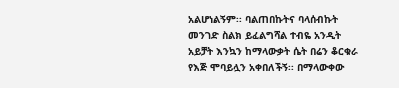አልሆነልኝም፡፡ ባልጠበኩትና ባላሰብኩት መንገድ ስልክ ይፈልግሻል ተብዬ አንዲት አይቻት እንኳን ከማላውቃት ሴት በሬን ቆርቁራ የእጅ ሞባይሏን አቀበለችኝ፡፡ በማላውቀው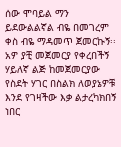ሰው ሞባይል ማን ይደውልልኛል ብዬ በመገረም ቀስ ብዬ ማዳመጥ ጀመርኩኝ፡፡ አዎ ያቺ መጀመርያ የቀረበችኝ ሃይለኛ ልጅ ከመጀመርያው የስደት ሃገር በስልክ ለወያኔዎቹ እንደ የገዛችው እቃ ልታረካክበኝ ነበር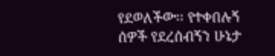የደወለችው፡፡ የተቀበሉኝ ሰዎች የደረሰብኝን ሁኔታ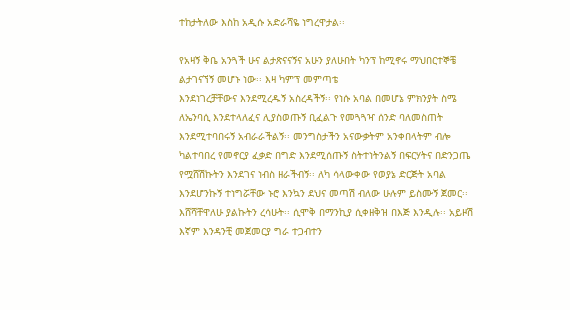ተከታትለው እስከ አዲሱ አድራሻዬ ነግረዋታል፡፡

የአዛኝ ቅቤ አንጓች ሁና ልታጽናናኝና አሁን ያለሁበት ካንፕ ከሚኖሩ ማህበርተኞቼ ልታገናኘኝ መሆኑ ነው፡፡ እዛ ካምፕ መምጣቴ
እንደነገረቻቸውና እንደሚረዱኝ አስረዳችኝ፡፡ የነሱ አባል በመሆኔ ምክንያት ስሜ ለኤንባሲ እንደተላለፈና ሊያስወጡኝ ቢፈልጉ የመጓጓዣ ሰንድ ባለመስጠት እንደሚተባበሩኝ አብራራችልኝ፡፡ መንግስታችን አናውቃትም አንቀበላትም ብሎ ካልተባበረ የመኖርያ ፈቃድ በግድ እንደሚሰጡኝ ስትተነትንልኝ በፍርሃትና በድንጋጤ የሟሸሽኩትን እንደገና ነብስ ዘራችብኝ፡፡ ለካ ሳላውቀው የወያኔ ድርጅት አባል እንደሆንኩኝ ተነግሯቸው ኑሮ እንኳን ደህና መጣሽ ብለው ሁሉም ይስሙኝ ጀመር፡፡ እሸሻቸዋለሁ ያልኩትን ረሳሁት፡፡ ሲሞቅ በማንኪያ ሲቀዘቅዝ በእጅ እንዲሉ፡፡ አይዞሽ እኛም እንዳንቺ መጀመርያ ግራ ተጋብተን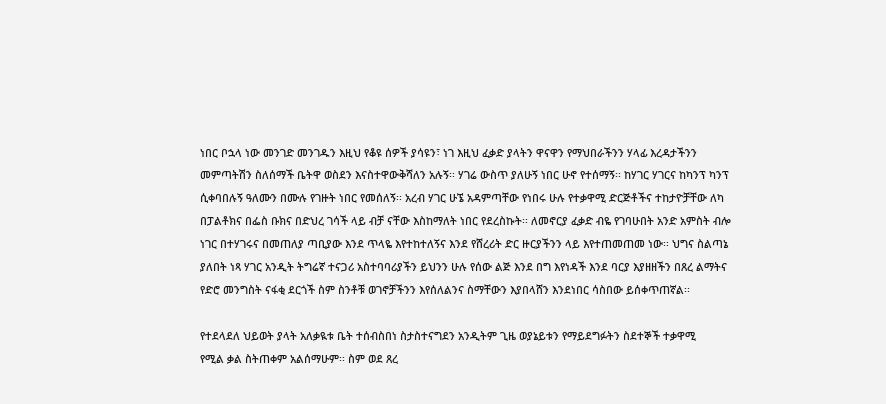ነበር ቦኋላ ነው መንገድ መንገዱን እዚህ የቆዩ ሰዎች ያሳዩን፣ ነገ እዚህ ፈቃድ ያላትን ዋናዋን የማህበራችንን ሃላፊ እረዳታችንን መምጣትሽን ስለሰማች ቤትዋ ወስደን እናስተዋውቅሻለን አሉኝ፡፡ ሃገሬ ውስጥ ያለሁኝ ነበር ሁኖ የተሰማኝ፡፡ ከሃገር ሃገርና ከካንፕ ካንፕ ሲቀባበሉኝ ዓለሙን በሙሉ የገዙት ነበር የመሰለኝ፡፡ አረብ ሃገር ሁኜ አዳምጣቸው የነበሩ ሁሉ የተቃዋሚ ድርጅቶችና ተከታዮቻቸው ለካ በፓልቶክና በፌስ ቡክና በድህረ ገሳች ላይ ብቻ ናቸው እስከማለት ነበር የደረስኩት፡፡ ለመኖርያ ፈቃድ ብዬ የገባሁበት አንድ አምስት ብሎ ነገር በተሃገሩና በመጠለያ ጣቢያው እንደ ጥላዬ እየተከተለኝና እንደ የሸረሪት ድር ዙርያችንን ላይ እየተጠመጠመ ነው፡፡ ህግና ስልጣኔ ያለበት ነጻ ሃገር አንዲት ትግሬኛ ተናጋሪ አስተባባሪያችን ይህንን ሁሉ የሰው ልጅ እንደ በግ እየነዳች እንደ ባርያ እያዘዘችን በጸረ ልማትና የድሮ መንግስት ናፋቂ ደርጎች ስም ስንቶቹ ወገኖቻችንን እየሰለልንና ስማቸውን እያበላሸን እንደነበር ሳስበው ይሰቀጥጠኛል፡፡

የተደላደለ ህይወት ያላት አለቃዪቱ ቤት ተሰብስበነ ስታስተናግደን አንዲትም ጊዜ ወያኔይቱን የማይደግፉትን ስደተኞች ተቃዋሚ
የሚል ቃል ስትጠቀም አልሰማሁም፡፡ ስም ወደ ጸረ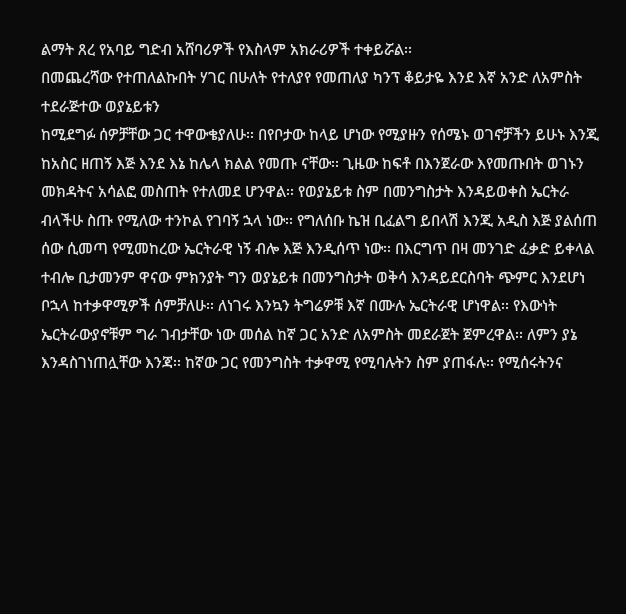ልማት ጸረ የአባይ ግድብ አሸባሪዎች የእስላም አክራሪዎች ተቀይሯል፡፡
በመጨረሻው የተጠለልኩበት ሃገር በሁለት የተለያየ የመጠለያ ካንፕ ቆይታዬ እንደ እኛ አንድ ለአምስት ተደራጅተው ወያኔይቱን
ከሚደግፉ ሰዎቻቸው ጋር ተዋውቄያለሁ፡፡ በየቦታው ከላይ ሆነው የሚያዙን የሰሜኑ ወገኖቻችን ይሁኑ እንጂ ከአስር ዘጠኝ እጅ እንደ እኔ ከሌላ ክልል የመጡ ናቸው፡፡ ጊዜው ከፍቶ በእንጀራው እየመጡበት ወገኑን መክዳትና አሳልፎ መስጠት የተለመደ ሆንዋል፡፡ የወያኔይቱ ስም በመንግስታት እንዳይወቀስ ኤርትራ ብላችሁ ስጡ የሚለው ተንኮል የገባኝ ኋላ ነው፡፡ የግለሰቡ ኬዝ ቢፈልግ ይበላሽ እንጂ አዲስ እጅ ያልሰጠ ሰው ሲመጣ የሚመከረው ኤርትራዊ ነኝ ብሎ እጅ እንዲሰጥ ነው፡፡ በእርግጥ በዛ መንገድ ፈቃድ ይቀላል ተብሎ ቢታመንም ዋናው ምክንያት ግን ወያኔይቱ በመንግስታት ወቅሳ እንዳይደርስባት ጭምር እንደሆነ ቦኋላ ከተቃዋሚዎች ሰምቻለሁ፡፡ ለነገሩ እንኳን ትግሬዎቹ እኛ በሙሉ ኤርትራዊ ሆነዋል፡፡ የእውነት ኤርትራውያኖቹም ግራ ገብታቸው ነው መሰል ከኛ ጋር አንድ ለአምስት መደራጀት ጀምረዋል፡፡ ለምን ያኔ እንዳስገነጠሏቸው እንጃ፡፡ ከኛው ጋር የመንግስት ተቃዋሚ የሚባሉትን ስም ያጠፋሉ፡፡ የሚሰሩትንና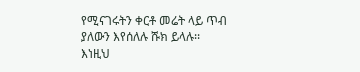የሚናገሩትን ቀርቶ መሬት ላይ ጥብ ያለውን እየሰለሉ ሹክ ይላሉ፡፡ እነዚህ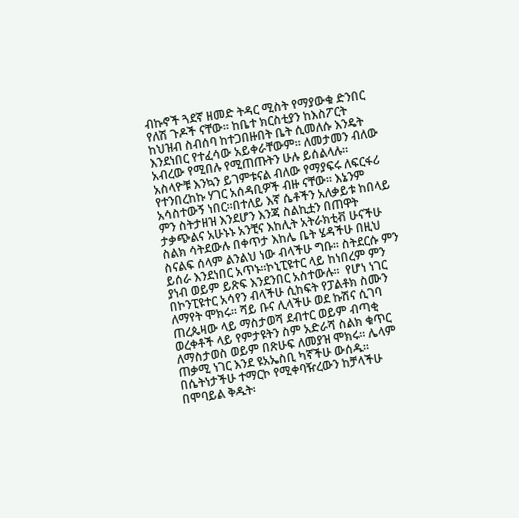ብኩኖች ጓደኛ ዘመድ ትዳር ሚስት የማያውቁ ድንበር የለሽ ጉዶች ናቸው፡፡ ከቤተ ክርስቲያን ከእስፖርት ከህዝብ ስብሰባ ከተጋበዙበት ቤት ሲመለሱ እንዴት እንደነበር የተፈሳው አይቀራቸውም፡፡ ለመታመን ብለው አብረው የሚበሉ የሚጠጡትን ሁሉ ይሰልላሉ፡፡ አስላዮቹ እንኳን ይገምቱናል ብለው የማያፍሩ ለፍርፋሪ የተንበረከኩ ሃገር አሰዳቢዎች ብዙ ናቸው፡፡ እኔንም አሳስተውኝ ነበር፡፡በተለይ እኛ ሴቶችን አለቃይቱ ከበላይ ምን ስትታዘዝ እንደሆን እንጃ ስልኪቷን በጠዋት ታቃጭልና አሁኑኑ አንቺና እከሊት አትራክቲቭ ሁናችሁ ስልክ ሳትደውሉ በቀጥታ እከሌ ቤት ሄዳችሁ በዚህ ስናልፍ ሰላም ልንልህ ነው ብላችሁ ግቡ፡፡ ስትደርሱ ምን ይሰራ እንደነበር አጥኑ፡፡ኮኒፒዩተር ላይ ከነበረም ምን ያነብ ወይም ይጽፍ እንደንበር አስተውሉ፡፡  የሆነ ነገር በኮንፒዩተር አሳየን ብላችሁ ሲከፍት የፓልቶክ ስሙን ለማየት ሞክሩ፡፡ ሻይ ቡና ሊላችሁ ወደ ኩሽና ሲገባ ጠረጴዛው ላይ ማስታወሻ ደብተር ወይም ብጣቂ ወረቀቶች ላይ የምታዩትን ስም አድራሻ ስልክ ቁጥር ለማስታወስ ወይም በጽሁፍ ለመያዝ ሞክሩ፡፡ ሌላም ጠቃሚ ነገር እንደ ዩአኤስቢ ካኛችሁ ውሰዱ፡፡ በሴትነታችሁ ተማርኮ የሚቀባዥረውን ከቻላችሁ በሞባይል ቅዱት፡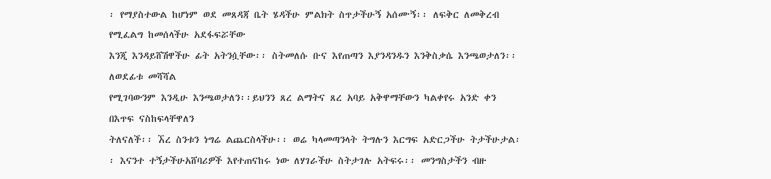፡ የማያስተውል ከሆነም ወደ መጸዳጃ ቤት ሄዳችሁ ምልክት ስጥታችሁኝ አሰሙኝ፡፡ ለፍቅር ለመቅረብ የሚፈልግ ከመሰላችሁ አደፋፍሯቸው
እንጂ እንዳይሸሽዋችሁ ፊት አትንሷቸው፡፡ ስትመለሱ ቡና እየጠጣን እያንዳንዱን እንቅስቃሴ እንጫወታለን፡፡ ለወደፊቱ መሻሻል
የሚገባውንም እንዲሁ እንጫወታለን፡፡ይህንን ጸረ ልማትና ጸረ አባይ አቅዋማቸውን ካልቀየሩ አንድ ቀን በእጥፍ ናስከፍላቸዋለን
ትለናለች፡፡ ኧረ ስንቱን ነግሬ ልጨርስላችሁ፡፡ ወሬ ካላመጣንላት ትግሉን እርግፍ አድርጋችሁ ትታችሁታል፡፡ እናንተ ተኝታችሁአሸባሪዎች እየተጠናከሩ ነው ለሃገራችሁ ስትታገሉ አትፍሩ፡፡ መንግስታችን ብዙ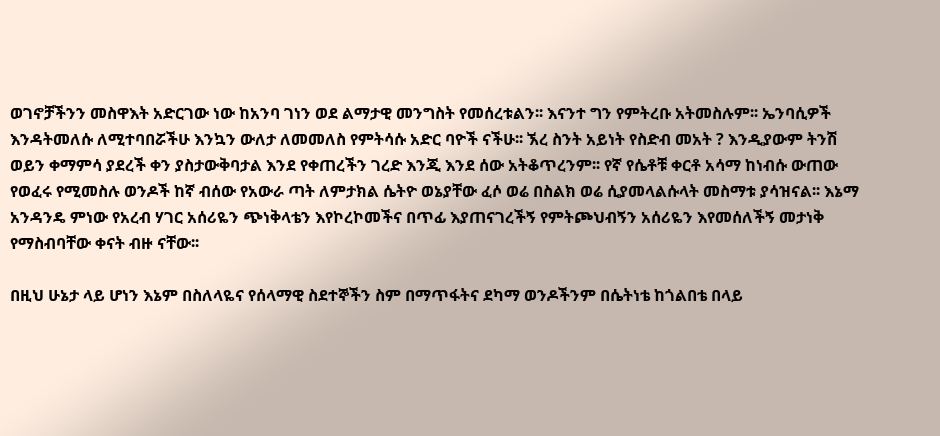ወገኖቻችንን መስዋእት አድርገው ነው ከአንባ ገነን ወደ ልማታዊ መንግስት የመሰረቱልን፡፡ እናንተ ግን የምትረቡ አትመስሉም፡፡ ኤንባሲዎች እንዳትመለሱ ለሚተባበሯችሁ እንኳን ውለታ ለመመለስ የምትሳሱ አድር ባዮች ናችሁ፡፡ ኧረ ስንት አይነት የስድብ መአት ? እንዲያውም ትንሽ ወይን ቀማምሳ ያደረች ቀን ያስታውቅባታል እንደ የቀጠረችን ገረድ እንጂ እንደ ሰው አትቆጥረንም፡፡ የኛ የሴቶቹ ቀርቶ አሳማ ከነብሱ ውጠው የወፈሩ የሚመስሉ ወንዶች ከኛ ብሰው የአውራ ጣት ለምታክል ሴትዮ ወኔያቸው ፈሶ ወሬ በስልክ ወሬ ሲያመላልሱላት መስማቱ ያሳዝናል፡፡ እኔማ አንዳንዴ ምነው የአረብ ሃገር አሰሪዬን ጭነቅላቴን እየኮረኮመችና በጥፊ እያጠናገረችኝ የምትጮህብኝን አሰሪዬን እየመሰለችኝ መታነቅ የማስብባቸው ቀናት ብዙ ናቸው፡፡

በዚህ ሁኔታ ላይ ሆነን እኔም በስለላዬና የሰላማዊ ስደተኞችን ስም በማጥፋትና ደካማ ወንዶችንም በሴትነቴ ከጎልበቴ በላይ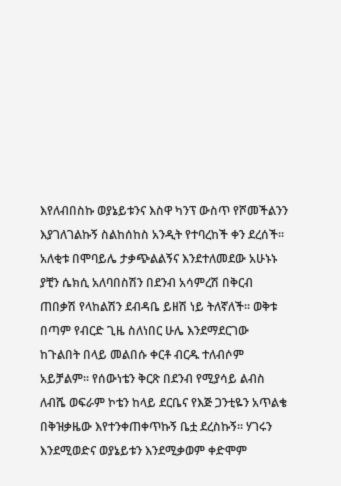እየለብበስኩ ወያኔይቱንና እስዋ ካንፕ ውስጥ የሾመችልንን እያገለገልኩኝ ስልከሰከስ አንዲት የተባረከች ቀን ደረሰች፡፡ አለቂቱ በሞባይሌ ታቃጭልልኝና እንደተለመደው አሁኑኑ ያቺን ሴክሲ አለባበስሽን በደንብ አሳምረሽ በቅርብ ጠበቃሽ የላከልሽን ደብዳቤ ይዘሽ ነይ ትለኛለች፡፡ ወቅቱ በጣም የብርድ ጊዜ ስለነበር ሁሌ እንደማደርገው ከጉልበት በላይ መልበሱ ቀርቶ ብርዱ ተለብሶም አይቻልም፡፡ የሰውነቴን ቅርጽ በደንብ የሚያሳይ ልብስ ለብሼ ወፍራም ኮቴን ከላይ ደርቤና የእጅ ጋንቲዬን አጥልቄ በቅዝቃዜው እየተንቀጠቀጥኩኝ ቤቷ ደረስኩኝ፡፡ ሃገሩን እንደሚወድና ወያኔይቱን እንደሚቃወም ቀድሞም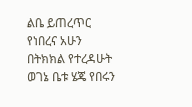ልቤ ይጠረጥር የነበረና አሁን በትክክል የተረዳሁት ወገኔ ቤቱ ሄጄ የበሩን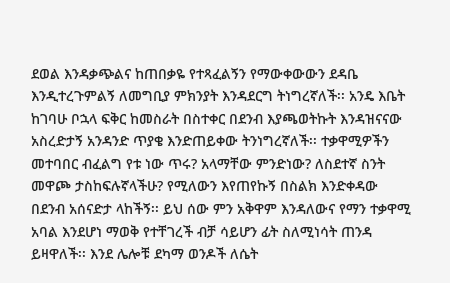ደወል እንዳቃጭልና ከጠበቃዬ የተጻፈልኝን የማውቀውውን ደዳቤ እንዲተረጉምልኝ ለመግቢያ ምክንያት እንዳደርግ ትነግረኛለች፡፡ አንዴ እቤት ከገባሁ ቦኋላ ፍቅር ከመስራት በስተቀር በደንብ እያጫወትኩት እንዳዝናናው አስረድታኝ አንዳንድ ጥያቄ እንድጠይቀው ትንነግረኛለች፡፡ ተቃዋሚዎችን መተባበር ብፈልግ የቱ ነው ጥሩ? አላማቸው ምንድነው? ለስደተኛ ስንት መዋጮ ታስከፍሉኛላችሁ? የሚለውን እየጠየኩኝ በስልክ እንድቀዳው በደንብ አሰናድታ ላከችኝ፡፡ ይህ ሰው ምን አቅዋም እንዳለውና የማን ተቃዋሚ አባል እንደሆነ ማወቅ የተቸገረች ብቻ ሳይሆን ፊት ስለሚነሳት ጠንዳ ይዛዋለች፡፡ እንደ ሌሎቹ ደካማ ወንዶች ለሴት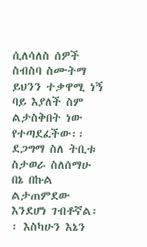ሲለሳለስ ሰዎች ስብስባ ስሙትማ ይህንን ተቃዋሚ ነኝ ባይ እያለች ስም ልታስቅበት ነው የተጣደፈችው፡፡ደጋግማ ስለ ትቢቱ ስታወራ ስለሰማሁ በኔ በኩል ልታጠምደው እንደሆነ ገብቶኛል፡፡ እስካሁን እኔን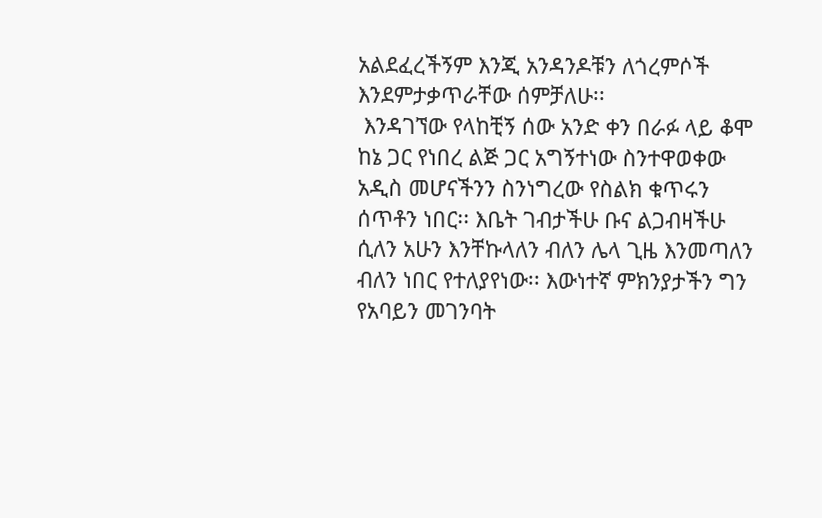አልደፈረችኝም እንጂ አንዳንዶቹን ለጎረምሶች እንደምታቃጥራቸው ሰምቻለሁ፡፡
 እንዳገኘው የላከቺኝ ሰው አንድ ቀን በራፉ ላይ ቆሞ ከኔ ጋር የነበረ ልጅ ጋር አግኝተነው ስንተዋወቀው አዲስ መሆናችንን ስንነግረው የስልክ ቁጥሩን ሰጥቶን ነበር፡፡ እቤት ገብታችሁ ቡና ልጋብዛችሁ ሲለን አሁን እንቸኩላለን ብለን ሌላ ጊዜ እንመጣለን ብለን ነበር የተለያየነው፡፡ እውነተኛ ምክንያታችን ግን የአባይን መገንባት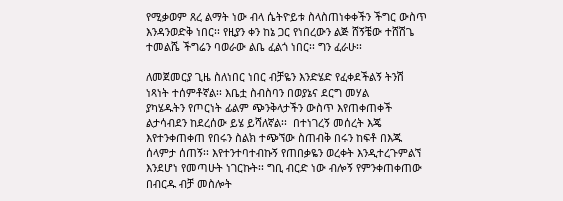የሚቃወም ጸረ ልማት ነው ብላ ሴትዮይቱ ስላስጠነቀቀችን ችግር ውስጥ እንዳንወድቅ ነበር፡፡ የዚያን ቀን ከኔ ጋር የነበረውን ልጅ ሸኝቼው ተሸሽጌ ተመልሼ ችግሬን ባወራው ልቤ ፈልጎ ነበር፡፡ ግን ፈራሁ፡፡

ለመጀመርያ ጊዜ ስለነበር ነበር ብቻዬን እንድሄድ የፈቀደችልኝ ትንሽ ነጻነት ተሰምቶኛል፡፡ እቤቷ ስብስባን በወያኔና ደርግ መሃል
ያካሄዱትን የጦርነት ፊልም ጭንቅላታችን ውስጥ እየጠቀጠቀች ልታሳብደን ከደረሰው ይሄ ይሻለኛል፡፡  በተነገረኝ መሰረት እጄ እየተንቀጠቀጠ የበሩን ስልክ ተጭኘው ስጠብቅ በሩን ከፍቶ በእጁ ሰላምታ ሰጠኝ፡፡ እየተንተባተብኩኝ የጠበቃዬን ወረቀት እንዲተረጉምልኘ እንደሆነ የመጣሁት ነገርኩት፡፡ ግቢ ብርድ ነው ብሎኝ የምንቀጠቀጠው በብርዱ ብቻ መስሎት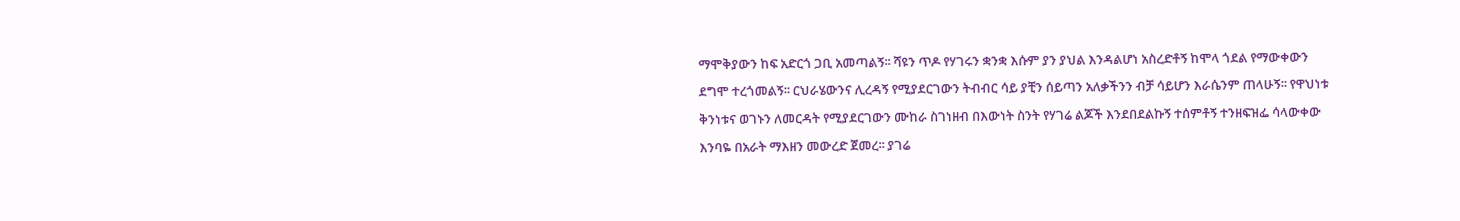ማሞቅያውን ከፍ አድርጎ ጋቢ አመጣልኝ፡፡ ሻዩን ጥዶ የሃገሩን ቋንቋ እሱም ያን ያህል እንዳልሆነ አስረድቶኝ ከሞላ ጎደል የማውቀውን ደግሞ ተረጎመልኝ፡፡ ርህራሄውንና ሊረዳኝ የሚያደርገውን ትብብር ሳይ ያቺን ሰይጣን አለቃችንን ብቻ ሳይሆን እራሴንም ጠላሁኝ፡፡ የዋህነቱ ቅንነቱና ወገኑን ለመርዳት የሚያደርገውን ሙከራ ስገነዘብ በእውነት ስንት የሃገሬ ልጆች እንደበደልኩኝ ተሰምቶኝ ተንዘፍዝፌ ሳላውቀው እንባዬ በአራት ማእዘን መውረድ ጀመረ፡፡ ያገሬ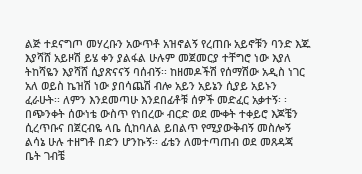ልጅ ተደናግጦ መሃረቡን አውጥቶ አዝኖልኝ የረጠቡ አይኖቹን ባንድ እጁ እያሻሸ አይዞሽ ይሄ ቀን ያልፋል ሁሉም መጀመርያ ተቸግሮ ነው እያለ ትከሻዬን እያሻሸ ሲያጽናናኝ ባሰብኝ፡፡ ከዘመዶችሽ የሰማሽው አዲስ ነገር አለ ወይስ ኬዝሽ ነው ያበሳጨሽ ብሎ አይን አይኔን ሲያይ አይኑን ፈራሁት፡፡ ለምን እንደመጣሁ እንደበፊቶቹ ሰዎች መድፈር አቃተኝ፡ ፡ በጭንቀት ሰውነቴ ውስጥ የነበረው ብርድ ወደ ሙቀት ተቀይሮ እጆቼን ሲረጥቡና በጀርብዬ ላቤ ሲከባለል ይበልጥ የሚያውቅብኝ መስሎኝ ልሳኔ ሁሉ ተዘግቶ በድን ሆንኩኝ፡፡ ፊቴን ለመተጣጠብ ወደ መጸዳጃ ቤት ገብቼ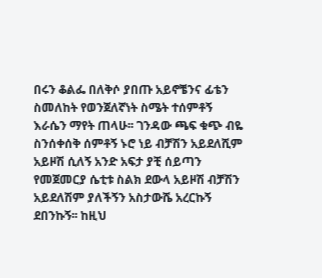በሩን ቆልፌ በለቅሶ ያበጡ አይኖቼንና ፊቴን ስመለከት የወንጀለኛነት ስሜት ተሰምቶኝ እራሴን ማየት ጠላሁ፡፡ ገንዳው ጫፍ ቁጭ ብዬ ስንሰቀሰቅ ሰምቶኝ ኑሮ ነይ ብቻሽን አይደለሺም አይዞሽ ሲለኝ አንድ አፍታ ያቺ ሰይጣን የመጀመርያ ሴቲቱ ስልክ ደውላ አይዞሽ ብቻሽን አይደለሽም ያለችኝን አስታውሼ አረርኩኝ ደበንኩኝ፡፡ ከዚህ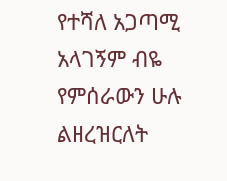የተሻለ አጋጣሚ አላገኝም ብዬ የምሰራውን ሁሉ ልዘረዝርለት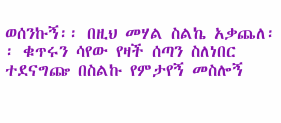ወሰንኩኝ፡፡ በዚህ መሃል ስልኬ አቃጨለ፡፡ ቁጥሩን ሳየው የዛች ሰጣን ስለነበር ተደናግጬ በስልኩ የምታየኝ መስሎኝ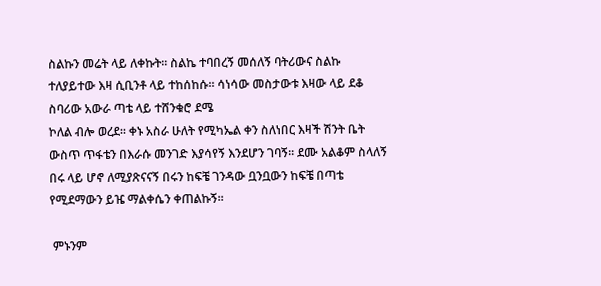ስልኩን መሬት ላይ ለቀኩት፡፡ ስልኬ ተባበረኝ መሰለኝ ባትሪውና ስልኩ ተለያይተው እዛ ሲቢንቶ ላይ ተከሰከሱ፡፡ ሳነሳው መስታውቱ እዛው ላይ ደቆ ስባሪው አውራ ጣቴ ላይ ተሸንቁሮ ደሜ
ኮለል ብሎ ወረደ፡፡ ቀኑ አስራ ሁለት የሚካኤል ቀን ስለነበር እዛች ሽንት ቤት ውስጥ ጥፋቴን በእራሱ መንገድ እያሳየኝ እንደሆን ገባኝ፡፡ ደሙ አልቆም ስላለኝ በሩ ላይ ሆኖ ለሚያጽናናኝ በሩን ከፍቼ ገንዳው ቧንቧውን ከፍቼ በጣቴ የሚደማውን ይዤ ማልቀሴን ቀጠልኩኝ፡፡

 ምኑንም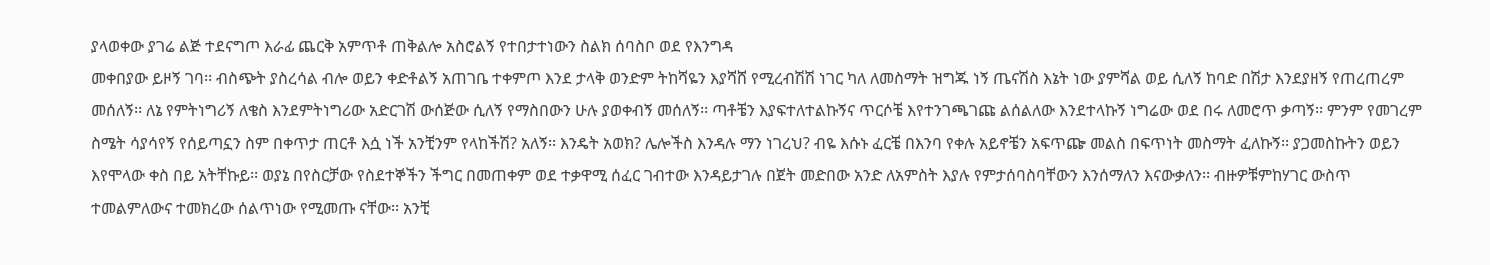ያላወቀው ያገሬ ልጅ ተደናግጦ እራፊ ጨርቅ አምጥቶ ጠቅልሎ አስሮልኝ የተበታተነውን ስልክ ሰባስቦ ወደ የእንግዳ
መቀበያው ይዞኝ ገባ፡፡ ብስጭት ያስረሳል ብሎ ወይን ቀድቶልኝ አጠገቤ ተቀምጦ እንደ ታላቅ ወንድም ትከሻዬን እያሻሸ የሚረብሽሽ ነገር ካለ ለመስማት ዝግጁ ነኝ ጤናሽስ እኔት ነው ያምሻል ወይ ሲለኝ ከባድ በሽታ እንደያዘኝ የጠረጠረም መሰለኝ፡፡ ለኔ የምትነግሪኝ ለቄስ እንደምትነግሪው አድርገሽ ውሰጅው ሲለኝ የማስበውን ሁሉ ያወቀብኝ መሰለኝ፡፡ ጣቶቼን እያፍተለተልኩኝና ጥርሶቼ እየተንገጫገጩ ልሰልለው እንደተላኩኝ ነግሬው ወደ በሩ ለመሮጥ ቃጣኝ፡፡ ምንም የመገረም ስሜት ሳያሳየኝ የሰይጣኗን ስም በቀጥታ ጠርቶ እሷ ነች አንቺንም የላከችሽ? አለኝ፡፡ እንዴት አወክ? ሌሎችስ እንዳሉ ማን ነገረህ? ብዬ እሱኑ ፈርቼ በእንባ የቀሉ አይኖቼን አፍጥጬ መልስ በፍጥነት መስማት ፈለኩኝ፡፡ ያጋመስኩትን ወይን እየሞላው ቀስ በይ አትቸኩይ፡፡ ወያኔ በየስርቻው የስደተኞችን ችግር በመጠቀም ወደ ተቃዋሚ ሰፈር ገብተው እንዳይታገሉ በጀት መድበው አንድ ለአምስት እያሉ የምታሰባስባቸውን እንሰማለን እናውቃለን፡፡ ብዙዎቹምከሃገር ውስጥ ተመልምለውና ተመክረው ሰልጥነው የሚመጡ ናቸው፡፡ አንቺ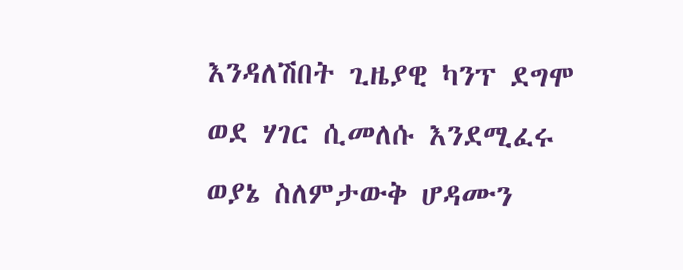እንዳለሽበት ጊዜያዊ ካንፕ ደግሞ ወደ ሃገር ሲመለሱ እንደሚፈሩ ወያኔ ስለምታውቅ ሆዳሙን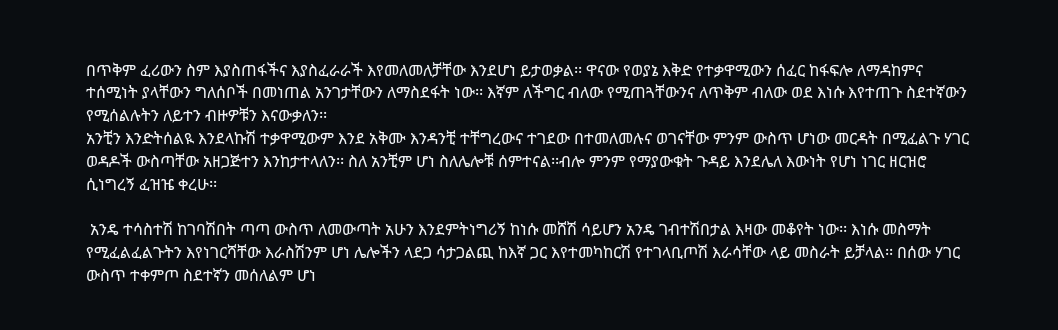በጥቅም ፈሪውን ስም እያስጠፋችና እያስፈራራች እየመለመለቻቸው እንደሆነ ይታወቃል፡፡ ዋናው የወያኔ እቅድ የተቃዋሚውን ሰፈር ከፋፍሎ ለማዳከምና ተሰሚነት ያላቸውን ግለሰቦች በመነጠል አንገታቸውን ለማስደፋት ነው፡፡ እኛም ለችግር ብለው የሚጠጓቸውንና ለጥቅም ብለው ወደ እነሱ እየተጠጉ ስደተኛውን የሚሰልሉትን ለይተን ብዙዎቹን እናውቃለን፡፡
አንቺን እንድትሰልዪ እንደላኩሽ ተቃዋሚውም እንደ አቅሙ እንዳንቺ ተቸግረውና ተገደው በተመለመሉና ወገናቸው ምንም ውስጥ ሆነው መርዳት በሚፈልጉ ሃገር ወዳዶች ውስጣቸው አዘጋጅተን እንከታተላለን፡፡ ስለ አንቺም ሆነ ስለሌሎቹ ሰምተናል፡፡ብሎ ምንም የማያውቁት ጉዳይ እንደሌለ እውነት የሆነ ነገር ዘርዝሮ ሲነግረኝ ፈዝዤ ቀረሁ፡፡

 አንዴ ተሳስተሽ ከገባሽበት ጣጣ ውስጥ ለመውጣት አሁን እንደምትነግሪኝ ከነሱ መሸሽ ሳይሆን አንዴ ገብተሽበታል እዛው መቆየት ነው፡፡ እነሱ መስማት የሚፈልፈልጉትን እየነገርሻቸው እራስሽንም ሆነ ሌሎችን ላደጋ ሳታጋልጪ ከእኛ ጋር እየተመካከርሽ የተገላቢጦሽ እራሳቸው ላይ መስራት ይቻላል፡፡ በሰው ሃገር ውስጥ ተቀምጦ ስደተኛን መሰለልም ሆነ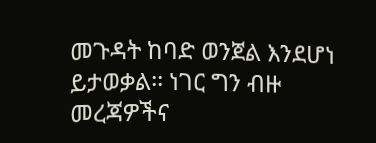መጉዳት ከባድ ወንጀል እንደሆነ ይታወቃል፡፡ ነገር ግን ብዙ መረጃዎችና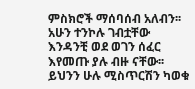ምስክሮች ማሰባሰብ አለብን፡፡ አሁን ተንኮሉ ገብቷቸው እንዳንቺ ወደ ወገን ሰፈር እየመጡ ያሉ ብዙ ናቸው፡፡ ይህንን ሁሉ ሚስጥርሽን ካወቁ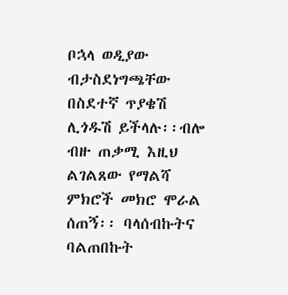ቦኋላ ወዲያው ብታስደነግጫቸው በስደተኛ ጥያቄሽ ሊጎዱሽ ይችላሉ፡፡ብሎ ብዙ ጠቃሚ እዚህ ልገልጸው የማልሻ ምክሮች መክሮ ሞራል ሰጠኝ፡፡ ባላሰብኩትና ባልጠበኩት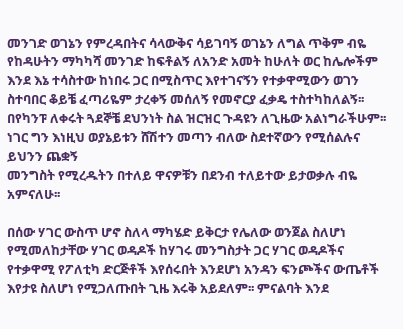መንገድ ወገኔን የምረዳበትና ሳላውቅና ሳይገባኝ ወገኔን ለግል ጥቅም ብዬ የከዳሁትን ማካካሻ መንገድ ከፍቶልኝ ለአንድ አመት ከሁለት ወር ከሌሎችም እንደ እኔ ተሳስተው ከነበሩ ጋር በሚስጥር እየተገናኝን የተቃዋሚውን ወገን ስተባበር ቆይቼ ፈጣሪዬም ታረቀኝ መሰለኝ የመኖርያ ፈቃዴ ተስተካከለልኝ፡፡ በየካንፑ ለቀሩት ጓደኞቼ ደህንነት ስል ዝርዝር ጉዳዩን ለጊዜው አልነግራችሁም፡፡ ነገር ግን እነዚህ ወያኔይቱን ሸሽተን መጣን ብለው ስደተኛውን የሚሰልሉና ይህንን ጨቋኝ
መንግስት የሚረዱትን በተለይ ዋናዎቹን በደንብ ተለይተው ይታወቃሉ ብዬ አምናለሁ፡፡

በሰው ሃገር ውስጥ ሆኖ ስለላ ማካሄድ ይቅርታ የሌለው ወንጀል ስለሆነ የሚመለከታቸው ሃገር ወዳዶች ከሃገሩ መንግስታት ጋር ሃገር ወዳዶችና የተቃዋሚ የፖለቲካ ድርጅቶች እየሰሩበት እንደሆነ አንዳን ፍንጮችና ውጤቶች እየታዩ ስለሆነ የሚጋለጡበት ጊዜ እሩቅ አይደለም፡፡ ምናልባት እንደ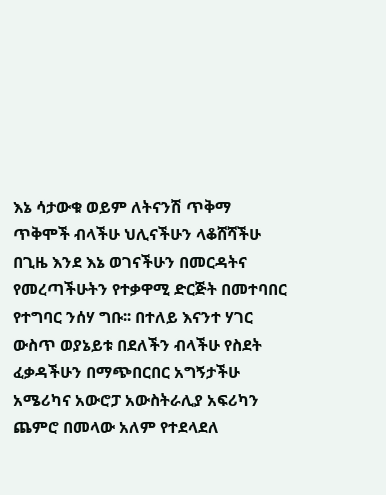እኔ ሳታውቁ ወይም ለትናንሽ ጥቅማ ጥቅሞች ብላችሁ ህሊናችሁን ላቆሸሻችሁ በጊዜ እንደ እኔ ወገናችሁን በመርዳትና የመረጣችሁትን የተቃዋሚ ድርጅት በመተባበር የተግባር ንሰሃ ግቡ፡፡ በተለይ እናንተ ሃገር ውስጥ ወያኔይቱ በደለችን ብላችሁ የስደት ፈቃዳችሁን በማጭበርበር አግኝታችሁ አሜሪካና አውሮፓ አውስትራሊያ አፍሪካን ጨምሮ በመላው አለም የተደላደለ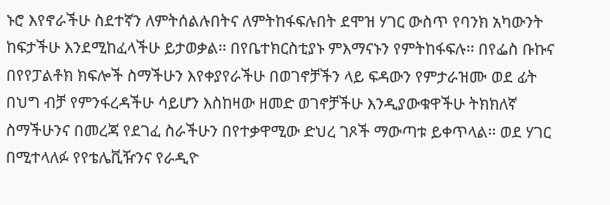ኑሮ እየኖራችሁ ስደተኛን ለምትሰልሉበትና ለምትከፋፍሉበት ደሞዝ ሃገር ውስጥ የባንክ አካውንት ከፍታችሁ እንደሚከፈላችሁ ይታወቃል፡፡ በየቤተክርስቲያኑ ምእማናኑን የምትከፋፍሉ፡፡ በየፌስ ቡኩና በየየፓልቶክ ክፍሎች ስማችሁን እየቀያየራችሁ በወገኖቻችን ላይ ፍዳውን የምታራዝሙ ወደ ፊት በህግ ብቻ የምንፋረዳችሁ ሳይሆን እስከዛው ዘመድ ወገኖቻችሁ እንዲያውቁዋችሁ ትክክለኛ ስማችሁንና በመረጃ የደገፈ ስራችሁን በየተቃዋሚው ድህረ ገጾች ማውጣቱ ይቀጥላል፡፡ ወደ ሃገር በሚተላለፉ የየቴሌቪዥንና የራዲዮ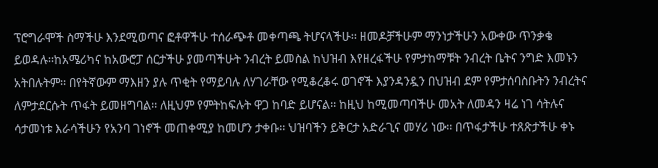ፕሮግራሞች ስማችሁ እንደሚወጣና ፎቶዋችሁ ተሰራጭቶ መቀጣጫ ትሆናላችሁ፡፡ ዘመዶቻችሁም ማንነታችሁን አውቀው ጥንቃቄ ይወዳሉ፡፡ከአሜሪካና ከአውሮፓ ሰርታችሁ ያመጣችሁት ንብረት ይመስል ከህዝብ እየዘረፋችሁ የምታከማቹት ንብረት ቤትና ንግድ እመኑን አትበሉትም፡፡ በየትኛውም ማእዘን ያሉ ጥቂት የማይባሉ ለሃገራቸው የሚቆረቆሩ ወገኖች እያንዳንዷን በህዝብ ደም የምታሰባስቡትን ንብረትና
ለምታደርሱት ጥፋት ይመዘግባል፡፡ ለዚህም የምትከፍሉት ዋጋ ከባድ ይሆናል፡፡ ከዚህ ከሚመጣባችሁ መአት ለመዳን ዛሬ ነገ ሳትሉና ሳታመነቱ እራሳችሁን የአንባ ገነኖች መጠቀሚያ ከመሆን ታቀቡ፡፡ ህዝባችን ይቅርታ አድራጊና መሃሪ ነው፡፡ በጥፋታችሁ ተጸጽታችሁ ቀኑ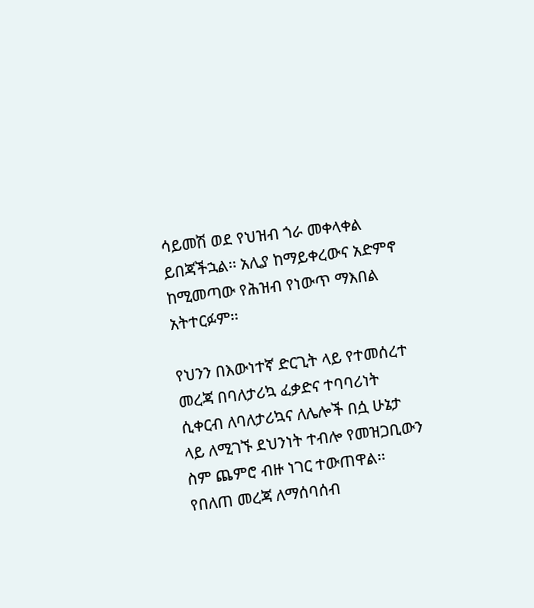ሳይመሽ ወደ የህዝብ ጎራ መቀላቀል ይበጃችኋል፡፡ አሊያ ከማይቀረውና አድምኖ ከሚመጣው የሕዝብ የነውጥ ማእበል አትተርፉም፡፡

የህንን በእውነተኛ ድርጊት ላይ የተመሰረተ መረጃ በባለታሪኳ ፈቃድና ተባባሪነት ሲቀርብ ለባለታሪኳና ለሌሎች በሷ ሁኔታ ላይ ለሚገኙ ደህንነት ተብሎ የመዝጋቢውን ስም ጨምሮ ብዙ ነገር ተውጠዋል፡፡ የበለጠ መረጃ ለማሰባሰብ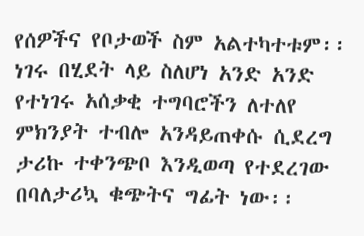የሰዎችና የቦታወች ስም አልተካተቱም፡፡ ነገሩ በሂደት ላይ ስለሆነ አንድ አንድ የተነገሩ አሰቃቂ ተግባሮችን ለተለየ ምክንያት ተብሎ አንዳይጠቀሱ ሲደረግ ታሪኩ ተቀንጭቦ እንዲወጣ የተደረገው በባለታሪኳ ቁጭትና ግፊት ነው፡፡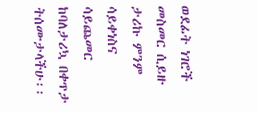ወደፊት ነገሮች መስመር ሲይዙ ታሪኩ ምንም ሳይቀነስና ሳይጨመር ከባለታሪኳ በቀጥታ ትሰሙታላችሁ፡፡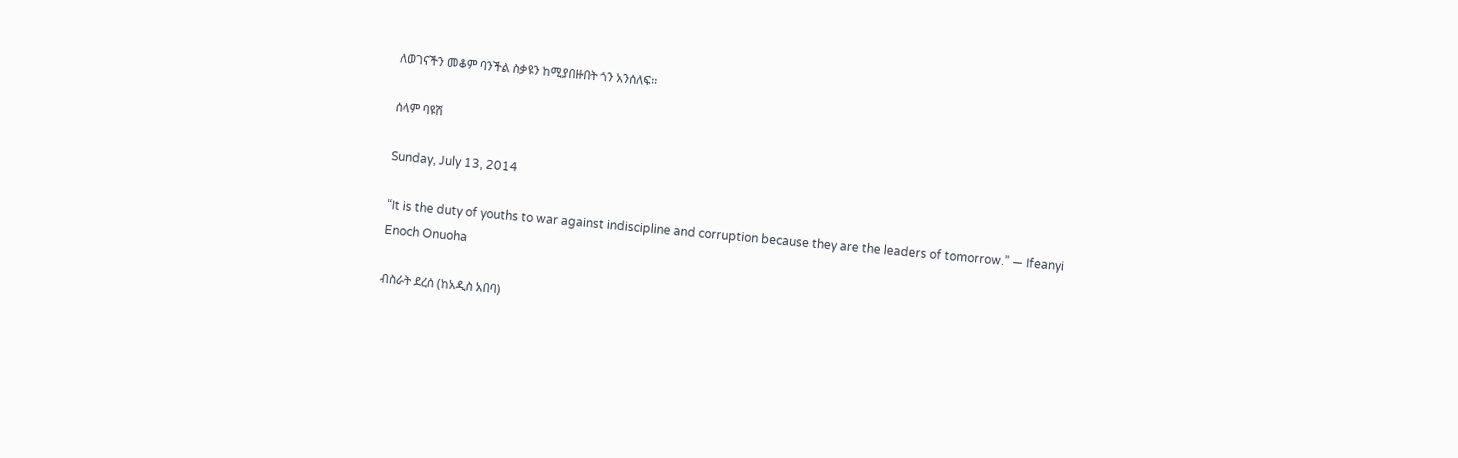ለወገናችን መቆም ባንችል ስቃዩን ከሚያበዙበት ጎን አንሰለፍ፡፡

ሰላም ባዩሽ

Sunday, July 13, 2014

“It is the duty of youths to war against indiscipline and corruption because they are the leaders of tomorrow.” ― Ifeanyi Enoch Onuoha

ብስራት ደረሰ (ከአዲስ አበባ)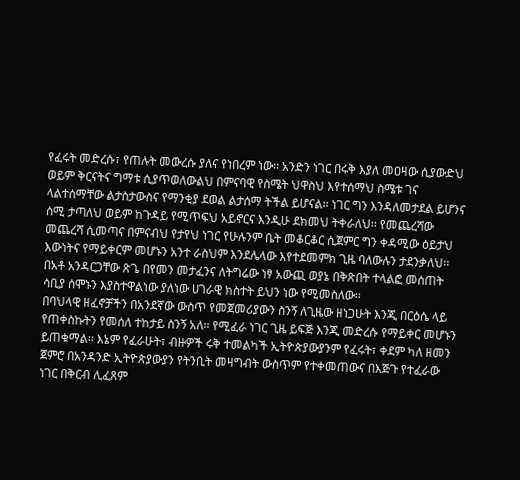የፈሩት መድረሱ፣ የጠሉት መውረሱ ያለና የነበረም ነው፡፡ አንድን ነገር በሩቅ እያለ መዐዛው ሲያውድህ ወይም ቅርናትና ግማቱ ሲያጥወለውልህ በምናባዊ የስሜት ህዋስህ እየተሰማህ ስሜቱ ገና ላልተሰማቸው ልታስታውስና የማንቂያ ደወል ልታሰማ ትችል ይሆናል፡፡ ነገር ግን እንዳለመታደል ይሆንና ሰሚ ታጣለህ ወይም ከጉዳይ የሚጥፍህ አይኖርና እንዲሁ ደክመህ ትቀራለህ፡፡ የመጨረሻው መጨረሻ ሲመጣና በምናብህ የታየህ ነገር የሁሉንም ቤት መቆርቆር ሲጀምር ግን ቀዳሚው ዕይታህ እውነትና የማይቀርም መሆኑን አንተ ራስህም እንደሌላው እየተደመምክ ጊዜ ባለውሉን ታደንቃለህ፡፡ በአቶ አንዳርጋቸው ጽጌ በየመን መታፈንና ለትግሬው ነፃ አውጪ ወያኔ በቅጽበት ተላልፎ መሰጠት ሳቢያ ሰሞኑን እያስተዋልነው ያለነው ሀገራዊ ክስተት ይህን ነው የሚመስለው፡፡
በባህላዊ ዘፈኖቻችን በአንደኛው ውስጥ የመጀመሪያውን ስንኝ ለጊዜው ዘነጋሁት እንጂ በርዕሴ ላይ የጠቀስኩትን የመሰለ ተከታይ ስንኝ አለ፡፡ የሚፈራ ነገር ጊዜ ይፍጅ እንጂ መድረሱ የማይቀር መሆኑን ይጠቁማል፡፡ እኔም የፈራሁት፣ ብዙዎች ሩቅ ተመልካች ኢትዮጵያውያንም የፈሩት፣ ቀደም ካለ ዘመን ጀምሮ በአንዳንድ ኢትዮጵያውያን የትንቢት መዛግብት ውስጥም የተቀመጠውና በእጅጉ የተፈራው ነገር በቅርብ ሊፈጸም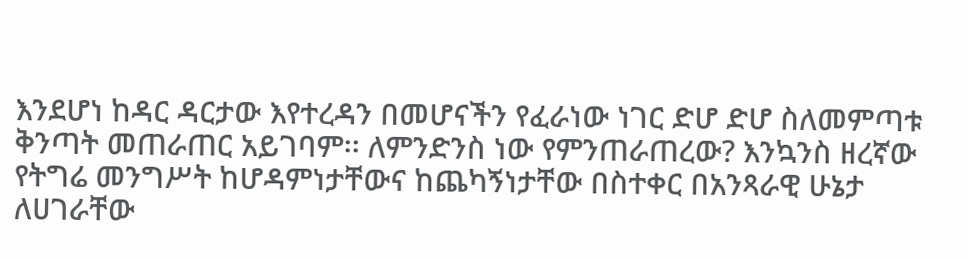እንደሆነ ከዳር ዳርታው እየተረዳን በመሆናችን የፈራነው ነገር ድሆ ድሆ ስለመምጣቱ ቅንጣት መጠራጠር አይገባም፡፡ ለምንድንስ ነው የምንጠራጠረው? እንኳንስ ዘረኛው የትግሬ መንግሥት ከሆዳምነታቸውና ከጨካኝነታቸው በስተቀር በአንጻራዊ ሁኔታ ለሀገራቸው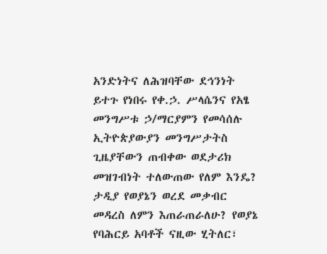አንድነትና ለሕዝባቸው ደኅንነት ይተጉ የነበሩ የቀ.ኃ. ሥላሴንና የአፄ መንግሥቱ ኃ/ማርያምን የመሳሰሉ ኢትዮጵያውያን መንግሥታትስ ጊዜያቸውን ጠብቀው ወደታሪክ መዝገብነት ተለውጠው የለም እንዴ? ታዲያ የወያኔን ወረደ መቃብር መዳረስ ለምን እጠራጠራለሁ? የወያኔ የባሕርይ አባቶች ናዚው ሂትለር፣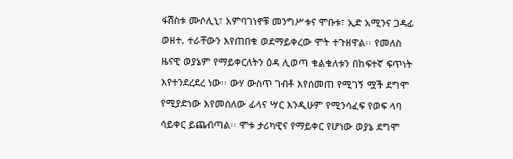ፋሽስቱ ሙሶሊኒ፣ አምባገነኖቹ መንግሥቱና ሞቡቱ፣ ኢድ አሚንና ጋዳፊ ወዘተ. ተራቸውን እየጠበቁ ወደማይቀረው ሞት ተጉዘዋል፡፡ የመለስ ዜናዊ ወያኔም የማይቀርለትን ዕዳ ሊወጣ ቁልቁለቱን በከፍተኛ ፍጥነት እየተንደረደረ ነው፡፡ ውሃ ውስጥ ገብቶ እየሰመጠ የሚገኝ ሟች ደግሞ የሚያድነው እየመሰለው ፊላና ሣር እንዲሁም የሚንሳፈፍ የወፍ ላባ ሳይቀር ይጨብጣል፡፡ ሞቱ ታሪካዊና የማይቀር የሆነው ወያኔ ደግሞ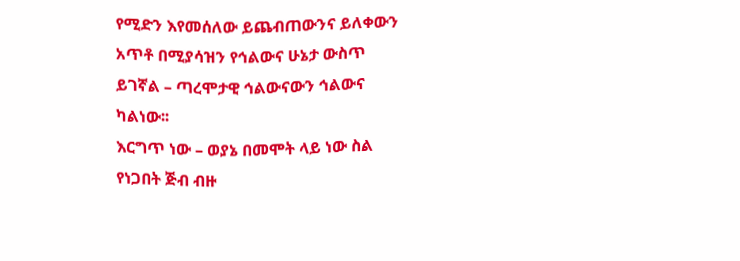የሚድን እየመሰለው ይጨብጠውንና ይለቀውን አጥቶ በሚያሳዝን የኅልውና ሁኔታ ውስጥ ይገኛል – ጣረሞታዊ ኅልውናውን ኅልውና ካልነው፡፡
እርግጥ ነው – ወያኔ በመሞት ላይ ነው ስል የነጋበት ጅብ ብዙ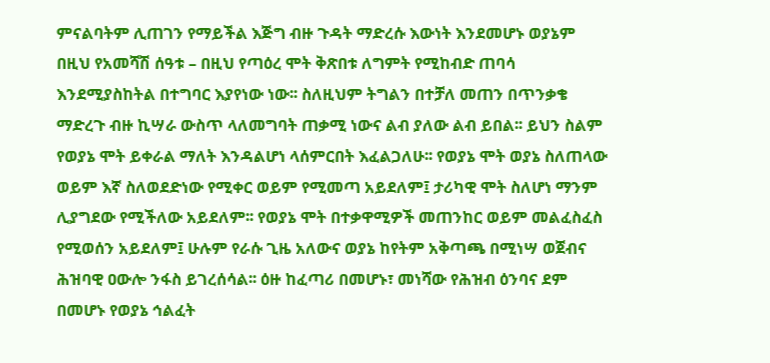ምናልባትም ሊጠገን የማይችል እጅግ ብዙ ጉዳት ማድረሱ እውነት እንደመሆኑ ወያኔም በዚህ የአመሻሽ ሰዓቱ – በዚህ የጣዕረ ሞት ቅጽበቱ ለግምት የሚከብድ ጠባሳ እንደሚያስከትል በተግባር እያየነው ነው፡፡ ስለዚህም ትግልን በተቻለ መጠን በጥንቃቄ ማድረጉ ብዙ ኪሣራ ውስጥ ላለመግባት ጠቃሚ ነውና ልብ ያለው ልብ ይበል፡፡ ይህን ስልም የወያኔ ሞት ይቀራል ማለት እንዳልሆነ ላሰምርበት እፈልጋለሁ፡፡ የወያኔ ሞት ወያኔ ስለጠላው ወይም እኛ ስለወደድነው የሚቀር ወይም የሚመጣ አይደለም፤ ታሪካዊ ሞት ስለሆነ ማንም ሊያግደው የሚችለው አይደለም፡፡ የወያኔ ሞት በተቃዋሚዎች መጠንከር ወይም መልፈስፈስ የሚወሰን አይደለም፤ ሁሉም የራሱ ጊዜ አለውና ወያኔ ከየትም አቅጣጫ በሚነሣ ወጀብና ሕዝባዊ ዐውሎ ንፋስ ይገረሰሳል፡፡ ዕዙ ከፈጣሪ በመሆኑ፣ መነሻው የሕዝብ ዕንባና ደም በመሆኑ የወያኔ ኅልፈት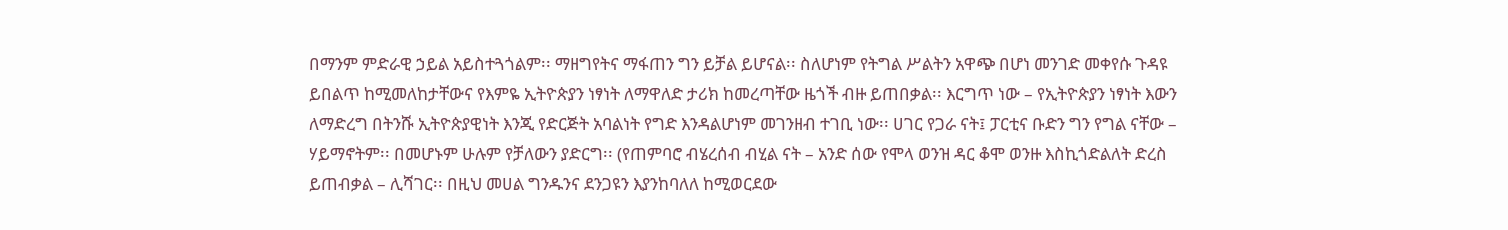በማንም ምድራዊ ኃይል አይስተጓጎልም፡፡ ማዘግየትና ማፋጠን ግን ይቻል ይሆናል፡፡ ስለሆነም የትግል ሥልትን አዋጭ በሆነ መንገድ መቀየሱ ጉዳዩ ይበልጥ ከሚመለከታቸውና የእምዬ ኢትዮጵያን ነፃነት ለማዋለድ ታሪክ ከመረጣቸው ዜጎች ብዙ ይጠበቃል፡፡ እርግጥ ነው – የኢትዮጵያን ነፃነት እውን ለማድረግ በትንሹ ኢትዮጵያዊነት እንጂ የድርጅት አባልነት የግድ እንዳልሆነም መገንዘብ ተገቢ ነው፡፡ ሀገር የጋራ ናት፤ ፓርቲና ቡድን ግን የግል ናቸው – ሃይማኖትም፡፡ በመሆኑም ሁሉም የቻለውን ያድርግ፡፡ (የጠምባሮ ብሄረሰብ ብሂል ናት – አንድ ሰው የሞላ ወንዝ ዳር ቆሞ ወንዙ እስኪጎድልለት ድረስ ይጠብቃል – ሊሻገር፡፡ በዚህ መሀል ግንዱንና ደንጋዩን እያንከባለለ ከሚወርደው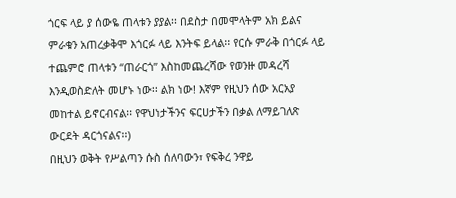ጎርፍ ላይ ያ ሰውዬ ጠላቱን ያያል፡፡ በደስታ በመሞላትም አክ ይልና ምራቁን አጠረቃቅሞ እጎርፉ ላይ እንትፍ ይላል፡፡ የርሱ ምራቅ በጎርፉ ላይ ተጨምሮ ጠላቱን “ጠራርጎ” እስከመጨረሻው የወንዙ መዳረሻ እንዲወስድለት መሆኑ ነው፡፡ ልክ ነው! እኛም የዚህን ሰው አርአያ መከተል ይኖርብናል፡፡ የዋህነታችንና ፍርሀታችን በቃል ለማይገለጽ ውርደት ዳርጎናልና፡፡)
በዚህን ወቅት የሥልጣን ሱስ ሰለባውን፣ የፍቅረ ንዋይ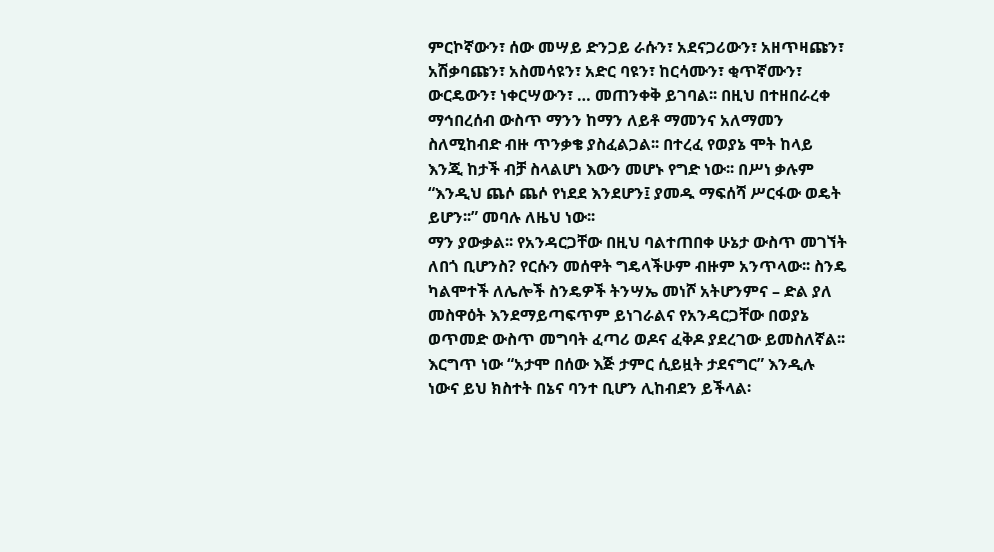ምርኮኛውን፣ ሰው መሣይ ድንጋይ ራሱን፣ አደናጋሪውን፣ አዘጥዛጩን፣ አሽቃባጩን፣ አስመሳዩን፣ አድር ባዩን፣ ከርሳሙን፣ ቂጥኛሙን፣ ውርዴውን፣ ነቀርሣውን፣ … መጠንቀቅ ይገባል፡፡ በዚህ በተዘበራረቀ ማኅበረሰብ ውስጥ ማንን ከማን ለይቶ ማመንና አለማመን ስለሚከብድ ብዙ ጥንቃቄ ያስፈልጋል፡፡ በተረፈ የወያኔ ሞት ከላይ እንጂ ከታች ብቻ ስላልሆነ እውን መሆኑ የግድ ነው፡፡ በሥነ ቃሉም “እንዲህ ጨሶ ጨሶ የነደደ እንደሆን፤ ያመዱ ማፍሰሻ ሥርፋው ወዴት ይሆን፡፡” መባሉ ለዜህ ነው፡፡
ማን ያውቃል፡፡ የአንዳርጋቸው በዚህ ባልተጠበቀ ሁኔታ ውስጥ መገኘት ለበጎ ቢሆንስ? የርሱን መሰዋት ግዴላችሁም ብዙም አንጥላው፡፡ ስንዴ ካልሞተች ለሌሎች ስንዴዎች ትንሣኤ መነሾ አትሆንምና – ድል ያለ መስዋዕት እንደማይጣፍጥም ይነገራልና የአንዳርጋቸው በወያኔ ወጥመድ ውስጥ መግባት ፈጣሪ ወዶና ፈቅዶ ያደረገው ይመስለኛል፡፡ እርግጥ ነው “አታሞ በሰው እጅ ታምር ሲይዟት ታደናግር” እንዲሉ ነውና ይህ ክስተት በኔና ባንተ ቢሆን ሊከብደን ይችላል፡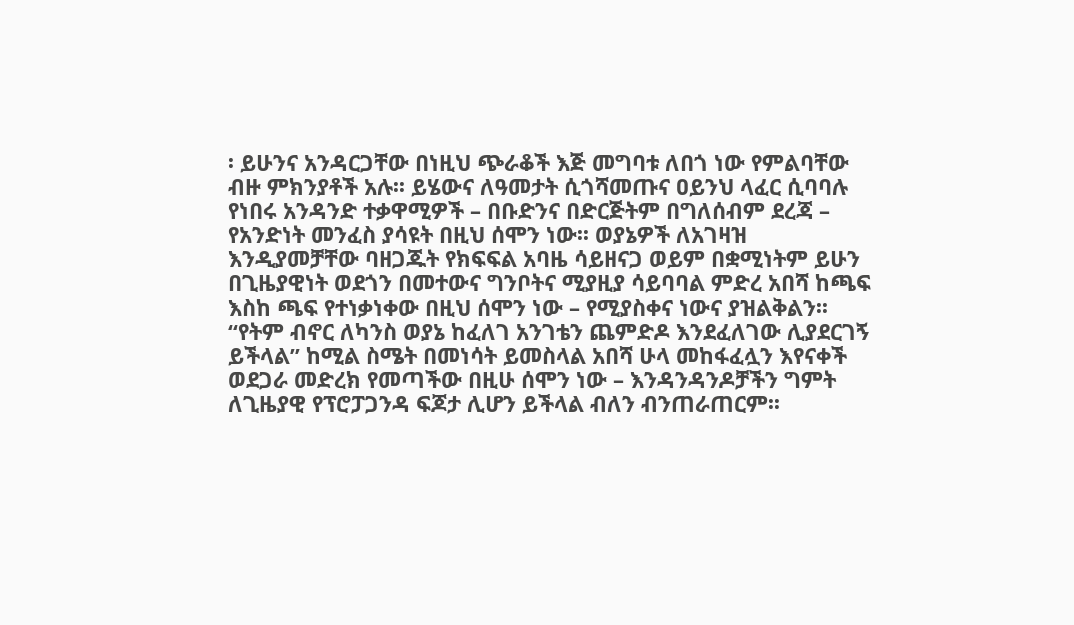፡ ይሁንና አንዳርጋቸው በነዚህ ጭራቆች እጅ መግባቱ ለበጎ ነው የምልባቸው ብዙ ምክንያቶች አሉ፡፡ ይሄውና ለዓመታት ሲጎሻመጡና ዐይንህ ላፈር ሲባባሉ የነበሩ አንዳንድ ተቃዋሚዎች – በቡድንና በድርጅትም በግለሰብም ደረጃ – የአንድነት መንፈስ ያሳዩት በዚህ ሰሞን ነው፡፡ ወያኔዎች ለአገዛዝ እንዲያመቻቸው ባዘጋጁት የክፍፍል አባዜ ሳይዘናጋ ወይም በቋሚነትም ይሁን በጊዜያዊነት ወደጎን በመተውና ግንቦትና ሚያዚያ ሳይባባል ምድረ አበሻ ከጫፍ እስከ ጫፍ የተነቃነቀው በዚህ ሰሞን ነው – የሚያስቀና ነውና ያዝልቅልን፡፡ “የትም ብኖር ለካንስ ወያኔ ከፈለገ አንገቴን ጨምድዶ እንደፈለገው ሊያደርገኝ ይችላል” ከሚል ስሜት በመነሳት ይመስላል አበሻ ሁላ መከፋፈሏን እየናቀች ወደጋራ መድረክ የመጣችው በዚሁ ሰሞን ነው – እንዳንዳንዶቻችን ግምት ለጊዜያዊ የፕሮፓጋንዳ ፍጆታ ሊሆን ይችላል ብለን ብንጠራጠርም፡፡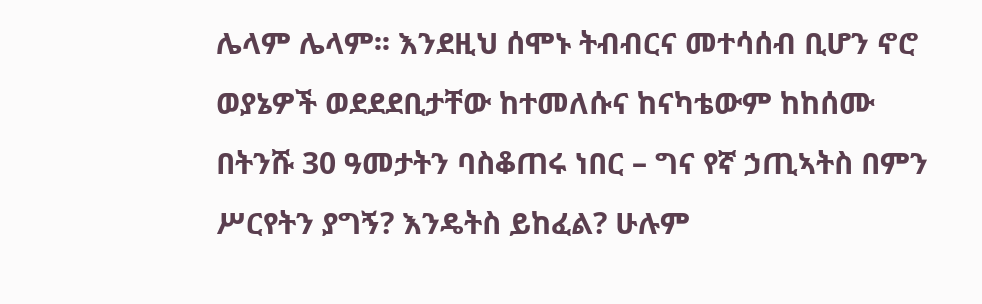ሌላም ሌላም፡፡ እንደዚህ ሰሞኑ ትብብርና መተሳሰብ ቢሆን ኖሮ ወያኔዎች ወደደደቢታቸው ከተመለሱና ከናካቴውም ከከሰሙ በትንሹ 30 ዓመታትን ባስቆጠሩ ነበር – ግና የኛ ኃጢኣትስ በምን ሥርየትን ያግኝ? እንዴትስ ይከፈል? ሁሉም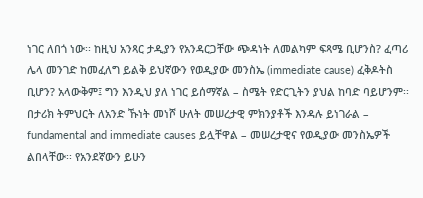ነገር ለበጎ ነው፡፡ ከዚህ አንጻር ታዲያን የአንዳርጋቸው ጭዳነት ለመልካም ፍጻሜ ቢሆንስ? ፈጣሪ ሌላ መንገድ ከመፈለግ ይልቅ ይህኛውን የወዲያው መንስኤ (immediate cause) ፈቅዶትስ ቢሆን? አላውቅም፤ ግን እንዲህ ያለ ነገር ይሰማኛል – ስሜት የድርጊትን ያህል ከባድ ባይሆንም፡፡ በታሪክ ትምህርት ለአንድ ኹነት መነሾ ሁለት መሠረታዊ ምክንያቶች እንዳሉ ይነገራል – fundamental and immediate causes ይሏቸዋል – መሠረታዊና የወዲያው መንስኤዎች ልበላቸው፡፡ የአንደኛውን ይሁን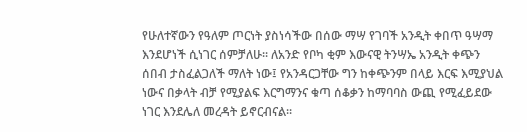የሁለተኛውን የዓለም ጦርነት ያስነሳችው በሰው ማሣ የገባች አንዲት ቀበጥ ዓሣማ እንደሆነች ሲነገር ሰምቻለሁ፡፡ ለአንድ የቦካ ቂም እውናዊ ትንሣኤ አንዲት ቀጭን ሰበብ ታስፈልጋለች ማለት ነው፤ የአንዳርጋቸው ግን ከቀጭንም በላይ እርፍ እሚያህል ነውና በቃላት ብቻ የሚያልፍ እርግማንና ቁጣ ሰቆቃን ከማባባስ ውጪ የሚፈይደው ነገር እንደሌለ መረዳት ይኖርብናል፡፡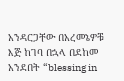አንዳርጋቸው በአረመኔዎቹ እጅ ከገባ በኋላ በደከመ አንደበት “blessing in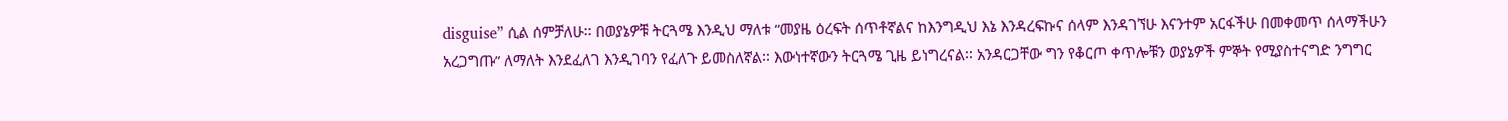disguise” ሲል ሰምቻለሁ፡፡ በወያኔዎቹ ትርጓሜ እንዲህ ማለቱ “መያዜ ዕረፍት ሰጥቶኛልና ከእንግዲህ እኔ እንዳረፍኩና ሰላም እንዳገኘሁ እናንተም አርፋችሁ በመቀመጥ ሰላማችሁን አረጋግጡ” ለማለት እንደፈለገ እንዲገባን የፈለጉ ይመስለኛል፡፡ እውነተኛውን ትርጓሜ ጊዜ ይነግረናል፡፡ አንዳርጋቸው ግን የቆርጦ ቀጥሎቹን ወያኔዎች ምኞት የሚያስተናግድ ንግግር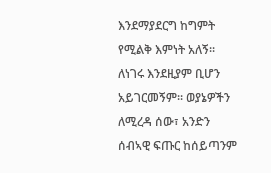እንደማያደርግ ከግምት የሚልቅ እምነት አለኝ፡፡ ለነገሩ እንደዚያም ቢሆን አይገርመኝም፡፡ ወያኔዎችን ለሚረዳ ሰው፣ አንድን ሰብኣዊ ፍጡር ከሰይጣንም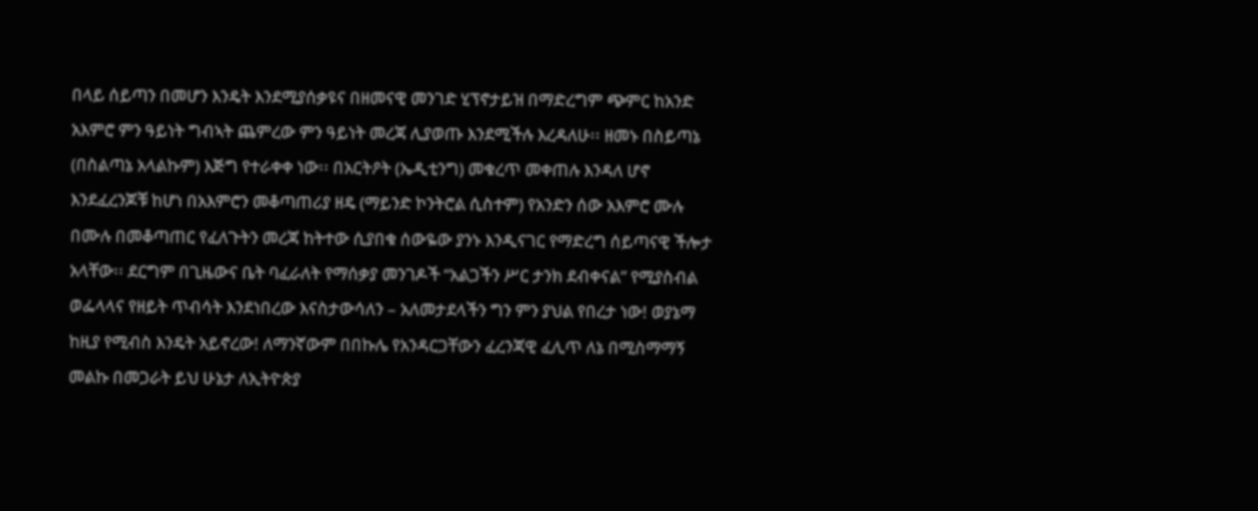በላይ ሰይጣን በመሆን እንዴት እንደሚያሰቃዩና በዘመናዊ መንገድ ሂፕኖታይዝ በማድረግም ጭምር ከአንድ አእምሮ ምን ዓይነት ግብኣት ጨምረው ምን ዓይነት መረጃ ሊያወጡ እንደሚችሉ እረዳለሁ፡፡ ዘመኑ በስይጣኔ (በስልጣኔ አላልኩም) እጅግ የተራቀቀ ነው፡፡ በአርትዖት (ኤዲቲንግ) መቁረጥ መቀጠሉ እንዳለ ሆኖ እንደፈረንጆቹ ከሆነ በአእምሮን መቆጣጠሪያ ዘዴ (ማይንድ ኮንትሮል ሲስተም) የአንድን ሰው አእምሮ ሙሉ በሙሉ በመቆጣጠር የፈለጉትን መረጃ ከትተው ሲያበቁ ሰውዬው ያንኑ እንዲናገር የማድረግ ሰይጣናዊ ችሎታ አላቸው፡፡ ደርግም በጊዜውና ቤት ባፈራለት የማሰቃያ መንገዶች “አልጋችን ሥር ታንክ ደብቀናል” የሚያስብል ወፌላላና የዘይት ጥብሳት እንደነበረው እናስታውሳለን – አለመታደላችን ግን ምን ያህል የበረታ ነው! ወያኔማ ከዚያ የሚብስ እንዴት አይኖረው! ለማንኛውም በበኩሌ የአንዳርጋቸውን ፈረንጃዊ ፈሊጥ ለኔ በሚስማማኝ መልኩ በመጋራት ይህ ሁኔታ ለኢትዮጵያ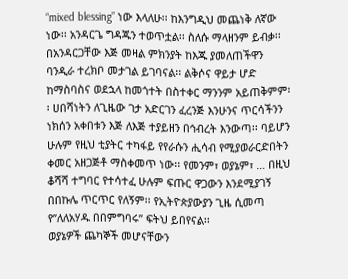“mixed blessing” ነው እላለሁ፡፡ ከእንግዲህ መጨነቅ ለኛው ነው፡፡ አንዳርጌ ግዳጁን ተወጥቷል፡፡ ስለሱ ማላዘንም ይብቃ፡፡ በአንዳርጋቸው እጅ መዛል ምክንያት ከእጁ ያመለጠችዋን ባንዲራ ተረክቦ መታገል ይገባናል፡፡ ልቅሶና ዋይታ ሆድ ከማስባስና ወደኋላ ከመጎተት በስተቀር ማንንም አይጠቅምም፡፡ ሀበሻነትን ለጊዜው ገታ አድርገን ፈረንጅ እንሁንና ጥርሳችንን ነክሰን አቀበቱን እጅ ለእጅ ተያይዘን በኅብረት እንውጣ፡፡ ባይሆን ሁሉም የዚህ ቲያትር ተካፋይ የየራሱን ሒሳብ የሚያወራርድበትን ቀመር አዘጋጅቶ ማስቀመጥ ነው፡፡ የመንም፣ ወያኔም፣ … በዚህ ቆሻሻ ተግባር የተሳተፈ ሁሉም ፍጡር ዋጋውን እንደሚያገኝ በበኩሌ ጥርጥር የለኝም፡፡ የኢትዮጵያውያን ጊዜ ሲመጣ የ”ለለአሃዱ በበምግባሩ” ፍትህ ይበየናል፡፡
ወያኔዎች ጨካኞች መሆናቸውን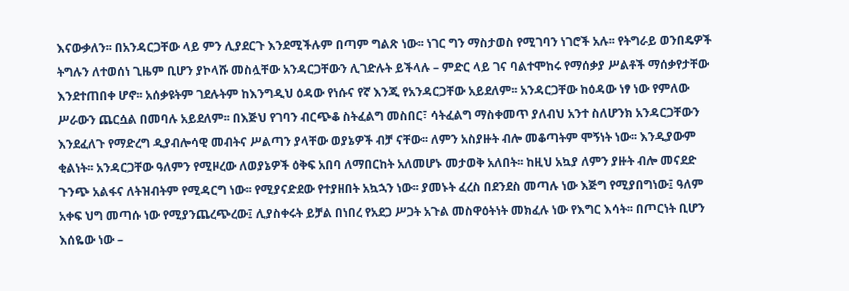እናውቃለን፡፡ በአንዳርጋቸው ላይ ምን ሊያደርጉ እንደሚችሉም በጣም ግልጽ ነው፡፡ ነገር ግን ማስታወስ የሚገባን ነገሮች አሉ፡፡ የትግራይ ወንበዴዎች ትግሉን ለተወሰነ ጊዜም ቢሆን ያኮላሹ መስሏቸው አንዳርጋቸውን ሊገድሉት ይችላሉ – ምድር ላይ ገና ባልተሞከሩ የማሰቃያ ሥልቶች ማሰቃየታቸው እንደተጠበቀ ሆኖ፡፡ አሰቃዩትም ገደሉትም ከእንግዲህ ዕዳው የነሱና የኛ እንጂ የአንዳርጋቸው አይደለም፡፡ አንዳርጋቸው ከዕዳው ነፃ ነው የምለው ሥራውን ጨርሷል በመባሉ አይደለም፡፡ በእጅህ የገባን ብርጭቆ ስትፈልግ መስበር፣ ሳትፈልግ ማስቀመጥ ያለብህ አንተ ስለሆንክ አንዳርጋቸውን እንደፈለጉ የማድረግ ዲያብሎሳዊ መብትና ሥልጣን ያላቸው ወያኔዎች ብቻ ናቸው፡፡ ለምን አስያዙት ብሎ መቆጣትም ሞኝነት ነው፡፡ እንዲያውም ቂልነት፡፡ አንዳርጋቸው ዓለምን የሚዞረው ለወያኔዎች ዕቅፍ አበባ ለማበርከት አለመሆኑ መታወቅ አለበት፡፡ ከዚህ አኳያ ለምን ያዙት ብሎ መናደድ ጉንጭ አልፋና ለትዝብትም የሚዳርግ ነው፡፡ የሚያናድደው የተያዘበት አኳኋን ነው፡፡ ያመኑት ፈረስ በደንደስ መጣሉ ነው እጅግ የሚያበግነው፤ ዓለም አቀፍ ህግ መጣሱ ነው የሚያንጨረጭረው፤ ሊያስቀሩት ይቻል በነበረ የአደጋ ሥጋት አጉል መስዋዕትነት መክፈሉ ነው የእግር እሳት፡፡ በጦርነት ቢሆን እሰዬው ነው –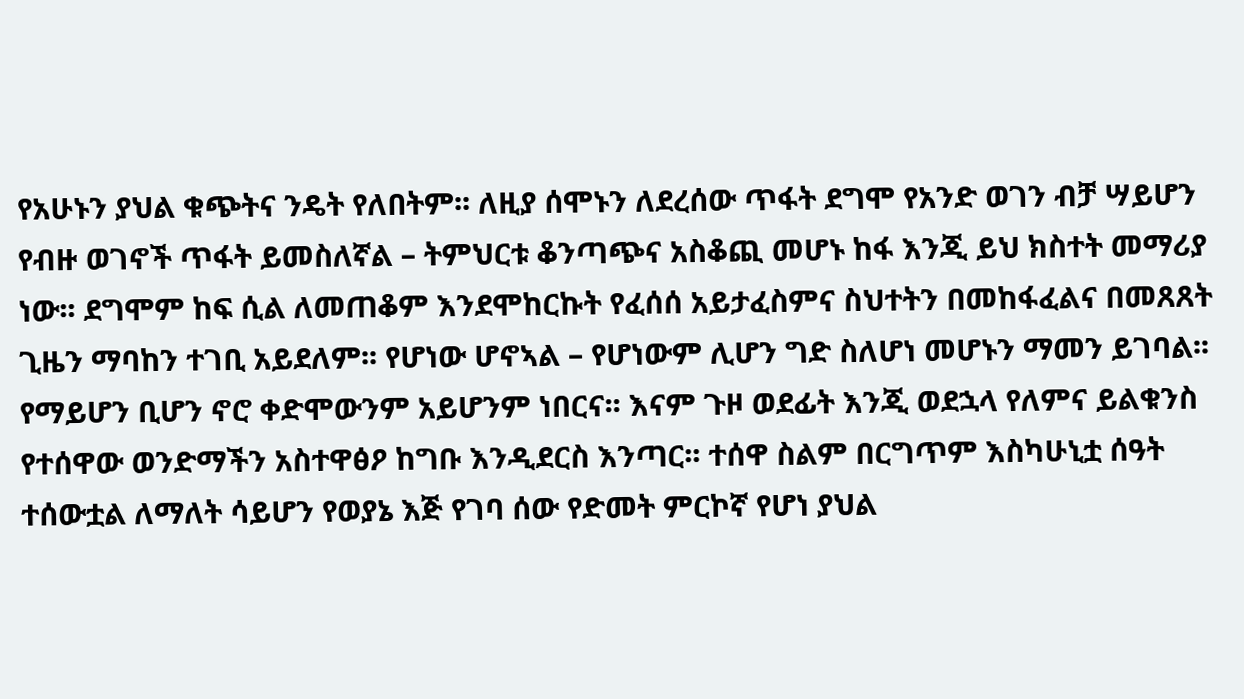የአሁኑን ያህል ቁጭትና ንዴት የለበትም፡፡ ለዚያ ሰሞኑን ለደረሰው ጥፋት ደግሞ የአንድ ወገን ብቻ ሣይሆን የብዙ ወገኖች ጥፋት ይመስለኛል – ትምህርቱ ቆንጣጭና አስቆጪ መሆኑ ከፋ እንጂ ይህ ክስተት መማሪያ ነው፡፡ ደግሞም ከፍ ሲል ለመጠቆም እንደሞከርኩት የፈሰሰ አይታፈስምና ስህተትን በመከፋፈልና በመጸጸት ጊዜን ማባከን ተገቢ አይደለም፡፡ የሆነው ሆኖኣል – የሆነውም ሊሆን ግድ ስለሆነ መሆኑን ማመን ይገባል፡፡ የማይሆን ቢሆን ኖሮ ቀድሞውንም አይሆንም ነበርና፡፡ እናም ጉዞ ወደፊት እንጂ ወደኋላ የለምና ይልቁንስ የተሰዋው ወንድማችን አስተዋፅዖ ከግቡ እንዲደርስ እንጣር፡፡ ተሰዋ ስልም በርግጥም እስካሁኒቷ ሰዓት ተሰውቷል ለማለት ሳይሆን የወያኔ እጅ የገባ ሰው የድመት ምርኮኛ የሆነ ያህል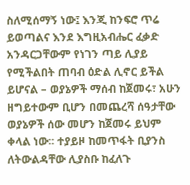ስለሚሰማኝ ነው፤ እንጂ ከንፍሮ ጥሬ ይወጣልና እንደ እግዚአብሔር ፈቃድ አንዳርጋቸውም የነገን ጣይ ሊያይ የሚችልበት ጠባብ ዕድል ሊኖር ይችል ይሆናል – ወያኔዎች ማሰብ ከጀመሩ፣ አሁን ዘግይተውም ቢሆን በመጨረሻ ሰዓታቸው ወያኔዎች ሰው መሆን ከጀመሩ ይህም ቀላል ነው፡፡ ተያይዞ ከመጥፋት ቢያንስ ለትውልዳቸው ሊያስቡ ከፈለጉ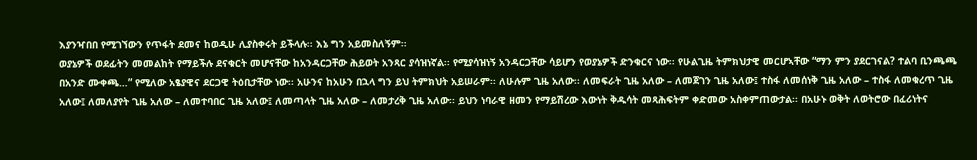እያንዣበበ የሚገኘውን የጥፋት ደመና ከወዲሁ ሊያስቀሩት ይችላሉ፡፡ እኔ ግን አይመስለኝም፡፡
ወያኔዎች ወደፊትን መመልከት የማይችሉ ደናቁርት መሆናቸው ከአንዳርጋቸው ሕይወት አንጻር ያሳዝነኛል፡፡ የሚያሳዝነኝ አንዳርጋቸው ሳይሆን የወያኔዎች ድንቁርና ነው፡፡ የሁልጊዜ ትምክህታዊ መርሆኣቸው “ማን ምን ያደርገናል? ተልባ ቢንጫጫ በአንድ ሙቀጫ…” የሚለው አፄያዊና ደርጋዊ ትዕቢታቸው ነው፡፡ አሁንና ከአሁን በኋላ ግን ይህ ትምክህት አይሠራም፡፡ ለሁሉም ጊዜ አለው፡፡ ለመፍራት ጊዜ አለው – ለመጀገን ጊዜ አለው፤ ተስፋ ለመሰነቅ ጊዜ አለው – ተስፋ ለመቁረጥ ጊዜ አለው፤ ለመለያየት ጊዜ አለው – ለመተባበር ጊዜ አለው፤ ለመጣላት ጊዜ አለው – ለመታረቅ ጊዜ አለው፡፡ ይህን ነባራዊ ዘመን የማይሽረው እውነት ቅዱሳት መጻሕፍትም ቀድመው አስቀምጠውታል፡፡ በአሁኑ ወቅት ለወትሮው በፈሪነትና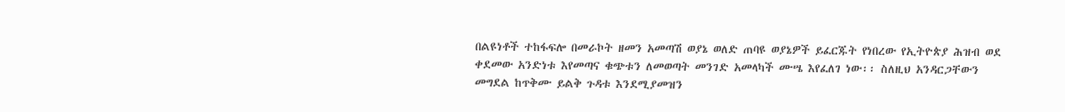በልዩነቶች ተከፋፍሎ በመራኮት ዘመን አመጣሽ ወያኔ ወለድ ጠባዩ ወያኔዎች ይፈርጁት የነበረው የኢትዮጵያ ሕዝብ ወደ ቀደመው አንድነቱ እየመጣና ቁጭቱን ለመወጣት መንገድ አመላካች ሙሤ እየፈለገ ነው፡፡ ስለዚህ አንዳርጋቸውን መግደል ከጥቅሙ ይልቅ ጉዳቱ እንደሚያመዝን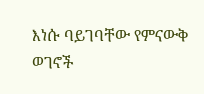እነሱ ባይገባቸው የምናውቅ ወገኖች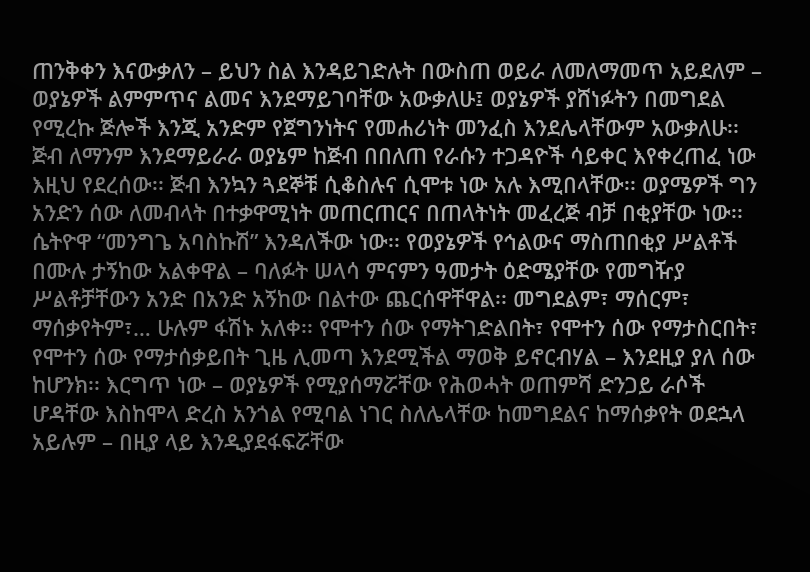ጠንቅቀን እናውቃለን – ይህን ስል እንዳይገድሉት በውስጠ ወይራ ለመለማመጥ አይደለም – ወያኔዎች ልምምጥና ልመና እንደማይገባቸው አውቃለሁ፤ ወያኔዎች ያሸነፉትን በመግደል የሚረኩ ጅሎች እንጂ አንድም የጀግንነትና የመሐሪነት መንፈስ እንደሌላቸውም አውቃለሁ፡፡ ጅብ ለማንም እንደማይራራ ወያኔም ከጅብ በበለጠ የራሱን ተጋዳዮች ሳይቀር እየቀረጠፈ ነው እዚህ የደረሰው፡፡ ጅብ እንኳን ጓደኞቹ ሲቆስሉና ሲሞቱ ነው አሉ እሚበላቸው፡፡ ወያሜዎች ግን አንድን ሰው ለመብላት በተቃዋሚነት መጠርጠርና በጠላትነት መፈረጅ ብቻ በቂያቸው ነው፡፡
ሴትዮዋ “መንግጌ አባስኩሽ” እንዳለችው ነው፡፡ የወያኔዎች የኅልውና ማስጠበቂያ ሥልቶች በሙሉ ታኝከው አልቀዋል – ባለፉት ሠላሳ ምናምን ዓመታት ዕድሜያቸው የመግዥያ ሥልቶቻቸውን አንድ በአንድ አኝከው በልተው ጨርሰዋቸዋል፡፡ መግደልም፣ ማሰርም፣ ማሰቃየትም፣… ሁሉም ፋሽኑ አለቀ፡፡ የሞተን ሰው የማትገድልበት፣ የሞተን ሰው የማታስርበት፣ የሞተን ሰው የማታሰቃይበት ጊዜ ሊመጣ እንደሚችል ማወቅ ይኖርብሃል – እንደዚያ ያለ ሰው ከሆንክ፡፡ እርግጥ ነው – ወያኔዎች የሚያሰማሯቸው የሕወሓት ወጠምሻ ድንጋይ ራሶች ሆዳቸው እስከሞላ ድረስ አንጎል የሚባል ነገር ስለሌላቸው ከመግደልና ከማሰቃየት ወደኋላ አይሉም – በዚያ ላይ እንዲያደፋፍሯቸው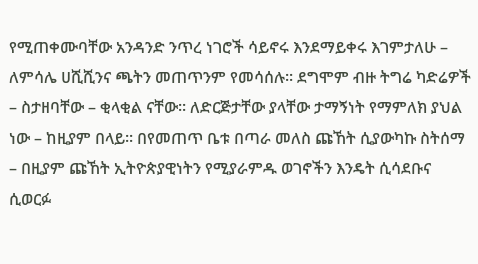የሚጠቀሙባቸው አንዳንድ ንጥረ ነገሮች ሳይኖሩ እንደማይቀሩ እገምታለሁ – ለምሳሌ ሀሺሺንና ጫትን መጠጥንም የመሳሰሉ፡፡ ደግሞም ብዙ ትግሬ ካድሬዎች – ስታዘባቸው – ቂላቂል ናቸው፡፡ ለድርጅታቸው ያላቸው ታማኝነት የማምለክ ያህል ነው – ከዚያም በላይ፡፡ በየመጠጥ ቤቱ በጣራ መለስ ጩኸት ሲያውካኩ ስትሰማ – በዚያም ጩኸት ኢትዮጵያዊነትን የሚያራምዱ ወገኖችን እንዴት ሲሳደቡና ሲወርፉ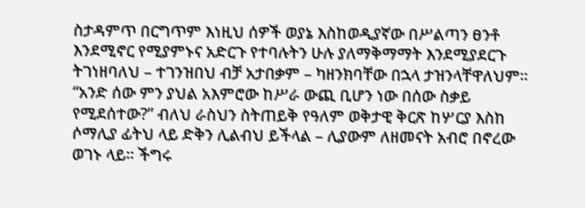ስታዳምጥ በርግጥም እነዚህ ሰዎች ወያኔ እስከወዲያኛው በሥልጣን ፀንቶ እንደሚኖር የሚያምኑና አድርጉ የተባሉትን ሁሉ ያለማቅማማት እንደሚያደርጉ ትገነዘባለህ – ተገንዝበህ ብቻ አታበቃም – ካዘንክባቸው በኋላ ታዝንላቸዋለህም፡፡ “አንድ ሰው ምን ያህል አእምሮው ከሥራ ውጪ ቢሆን ነው በሰው ስቃይ የሚደሰተው?” ብለህ ራስህን ስትጠይቅ የዓለም ወቅታዊ ቅርጽ ከሦርያ እስከ ሶማሊያ ፊትህ ላይ ድቅን ሊልብህ ይችላል – ሊያውም ለዘመናት አብሮ በኖረው ወገኑ ላይ፡፡ ችግሩ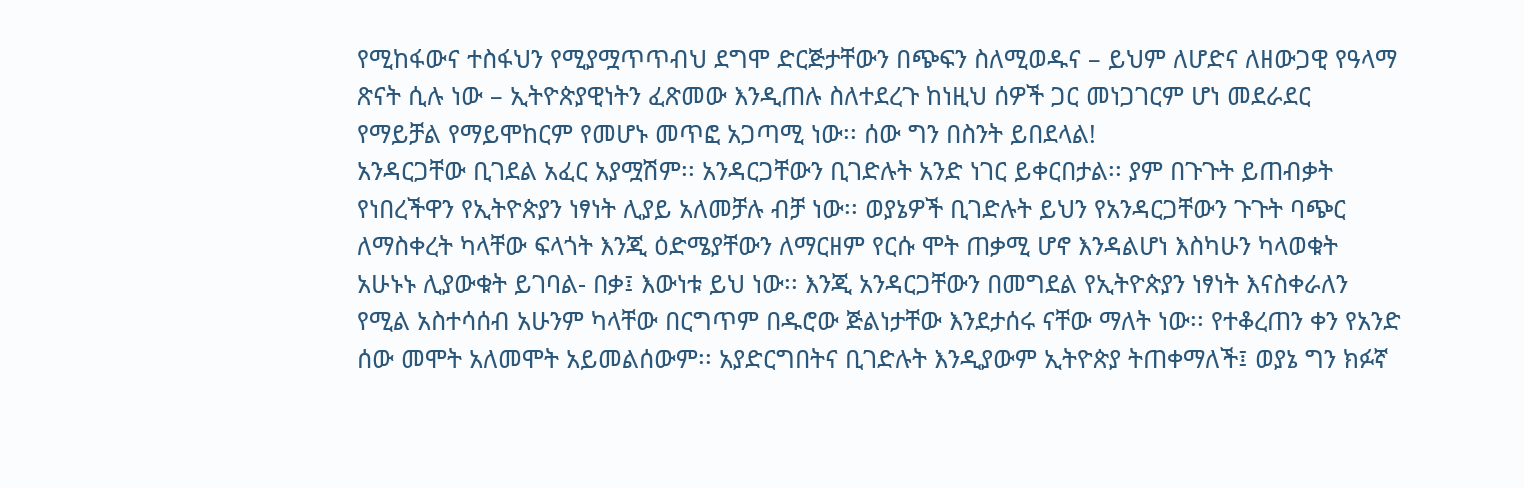የሚከፋውና ተስፋህን የሚያሟጥጥብህ ደግሞ ድርጅታቸውን በጭፍን ስለሚወዱና – ይህም ለሆድና ለዘውጋዊ የዓላማ ጽናት ሲሉ ነው – ኢትዮጵያዊነትን ፈጽመው እንዲጠሉ ስለተደረጉ ከነዚህ ሰዎች ጋር መነጋገርም ሆነ መደራደር የማይቻል የማይሞከርም የመሆኑ መጥፎ አጋጣሚ ነው፡፡ ሰው ግን በስንት ይበደላል!
አንዳርጋቸው ቢገደል አፈር አያሟሽም፡፡ አንዳርጋቸውን ቢገድሉት አንድ ነገር ይቀርበታል፡፡ ያም በጉጉት ይጠብቃት የነበረችዋን የኢትዮጵያን ነፃነት ሊያይ አለመቻሉ ብቻ ነው፡፡ ወያኔዎች ቢገድሉት ይህን የአንዳርጋቸውን ጉጉት ባጭር ለማስቀረት ካላቸው ፍላጎት እንጂ ዕድሜያቸውን ለማርዘም የርሱ ሞት ጠቃሚ ሆኖ እንዳልሆነ እስካሁን ካላወቁት አሁኑኑ ሊያውቁት ይገባል- በቃ፤ እውነቱ ይህ ነው፡፡ እንጂ አንዳርጋቸውን በመግደል የኢትዮጵያን ነፃነት እናስቀራለን የሚል አስተሳሰብ አሁንም ካላቸው በርግጥም በዱሮው ጅልነታቸው እንደታሰሩ ናቸው ማለት ነው፡፡ የተቆረጠን ቀን የአንድ ሰው መሞት አለመሞት አይመልሰውም፡፡ አያድርግበትና ቢገድሉት እንዲያውም ኢትዮጵያ ትጠቀማለች፤ ወያኔ ግን ክፉኛ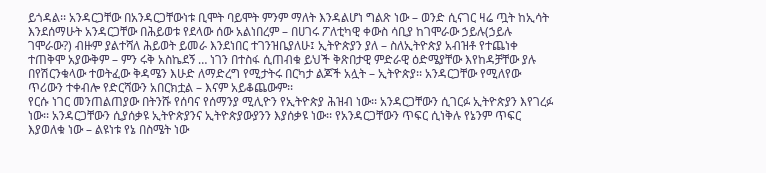ይጎዳል፡፡ አንዳርጋቸው በአንዳርጋቸውነቱ ቢሞት ባይሞት ምንም ማለት እንዳልሆነ ግልጽ ነው – ወንድ ሲናገር ዛሬ ጧት ከኢሳት እንደሰማሁት አንዳርጋቸው በሕይወቱ የደላው ሰው አልነበረም – በሀገሩ ፖለቲካዊ ቀውስ ሳቢያ ከገሞራው ኃይሉ(ኃይሉ ገሞራው?) ብዙም ያልተሻለ ሕይወት ይመራ እንደነበር ተገንዝቤያለሁ፤ ኢትዮጵያን ያለ – ስለኢትዮጵያ አብዝቶ የተጨነቀ ተጠቅሞ አያውቅም – ምን ሩቅ አስኬደኝ … ነገን በተስፋ ሲጠብቁ ይህች ቅጽበታዊ ምድራዊ ዕድሜያቸው እየከዳቻቸው ያሉ በየሽርንቁላው ተወትፈው ቅዳሜን እሁድ ለማድረግ የሚታትሩ በርካታ ልጆች አሏት – ኢትዮጵያ፡፡ አንዳርጋቸው የሚለየው ጥሪውን ተቀብሎ የድርሻውን አበርክቷል – እናም አይቆጨውም፡፡
የርሱ ነገር መንጠልጠያው በትንሹ የሰባና የሰማንያ ሚሊዮን የኢትዮጵያ ሕዝብ ነው፡፡ አንዳርጋቸውን ሲገርፉ ኢትዮጵያን እየገረፉ ነው፡፡ አንዳርጋቸውን ሲያሰቃዩ ኢትዮጵያንና ኢትዮጵያውያንን እያሰቃዩ ነው፡፡ የአንዳርጋቸውን ጥፍር ሲነቅሉ የኔንም ጥፍር እያወለቁ ነው – ልዩነቱ የኔ በስሜት ነው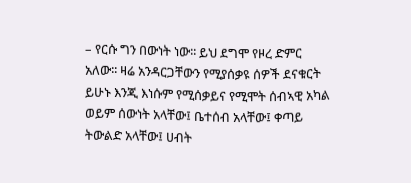– የርሱ ግን በውነት ነው፡፡ ይህ ደግሞ የዞረ ድምር አለው፡፡ ዛሬ አንዳርጋቸውን የሚያሰቃዩ ሰዎች ደናቁርት ይሁኑ እንጂ እነሱም የሚሰቃይና የሚሞት ሰብኣዊ አካል ወይም ሰውነት አላቸው፤ ቤተሰብ አላቸው፤ ቀጣይ ትውልድ አላቸው፤ ሀብት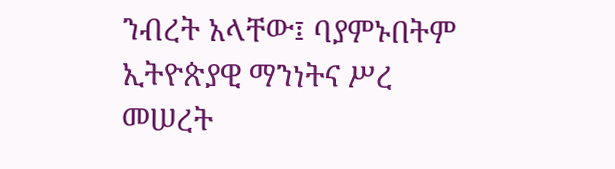ንብረት አላቸው፤ ባያምኑበትም ኢትዮጵያዊ ማንነትና ሥረ መሠረት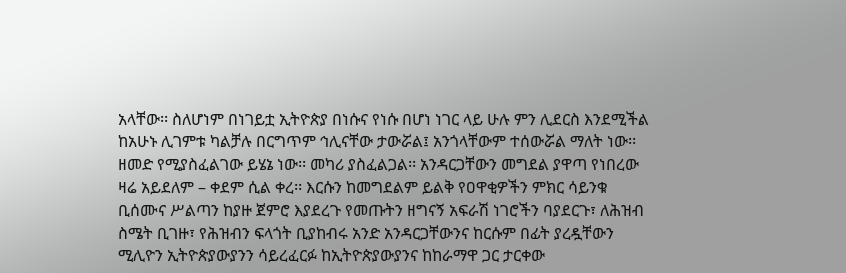አላቸው፡፡ ስለሆነም በነገይቷ ኢትዮጵያ በነሱና የነሱ በሆነ ነገር ላይ ሁሉ ምን ሊደርስ እንደሚችል ከአሁኑ ሊገምቱ ካልቻሉ በርግጥም ኅሊናቸው ታውሯል፤ አንጎላቸውም ተሰውሯል ማለት ነው፡፡ ዘመድ የሚያስፈልገው ይሄኔ ነው፡፡ መካሪ ያስፈልጋል፡፡ አንዳርጋቸውን መግደል ያዋጣ የነበረው ዛሬ አይደለም – ቀደም ሲል ቀረ፡፡ እርሱን ከመግደልም ይልቅ የዐዋቂዎችን ምክር ሳይንቁ ቢሰሙና ሥልጣን ከያዙ ጀምሮ እያደረጉ የመጡትን ዘግናኝ አፍራሽ ነገሮችን ባያደርጉ፣ ለሕዝብ ስሜት ቢገዙ፣ የሕዝብን ፍላጎት ቢያከብሩ አንድ አንዳርጋቸውንና ከርሱም በፊት ያረዷቸውን ሚሊዮን ኢትዮጵያውያንን ሳይረፈርፉ ከኢትዮጵያውያንና ከከራማዋ ጋር ታርቀው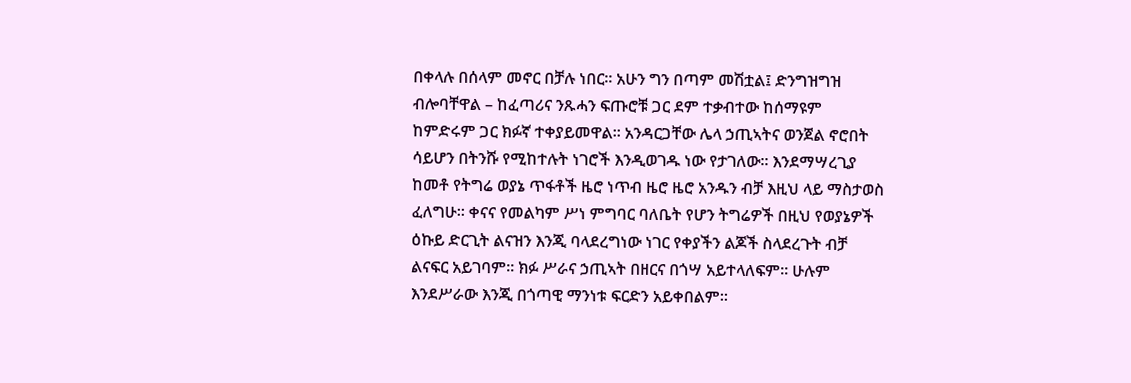በቀላሉ በሰላም መኖር በቻሉ ነበር፡፡ አሁን ግን በጣም መሽቷል፤ ድንግዝግዝ ብሎባቸዋል – ከፈጣሪና ንጹሓን ፍጡሮቹ ጋር ደም ተቃብተው ከሰማዩም ከምድሩም ጋር ክፉኛ ተቀያይመዋል፡፡ አንዳርጋቸው ሌላ ኃጢኣትና ወንጀል ኖሮበት ሳይሆን በትንሹ የሚከተሉት ነገሮች እንዲወገዱ ነው የታገለው፡፡ እንደማሣረጊያ ከመቶ የትግሬ ወያኔ ጥፋቶች ዜሮ ነጥብ ዜሮ ዜሮ አንዱን ብቻ እዚህ ላይ ማስታወስ ፈለግሁ፡፡ ቀናና የመልካም ሥነ ምግባር ባለቤት የሆን ትግሬዎች በዚህ የወያኔዎች ዕኩይ ድርጊት ልናዝን እንጂ ባላደረግነው ነገር የቀያችን ልጆች ስላደረጉት ብቻ ልናፍር አይገባም፡፡ ክፉ ሥራና ኃጢኣት በዘርና በጎሣ አይተላለፍም፡፡ ሁሉም እንደሥራው እንጂ በጎጣዊ ማንነቱ ፍርድን አይቀበልም፡፡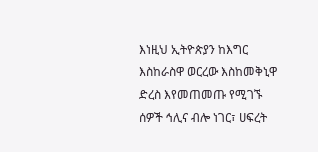እነዚህ ኢትዮጵያን ከእግር እስከራስዋ ወርረው እስከመቅኒዋ ድረስ እየመጠመጡ የሚገኙ ሰዎች ኅሊና ብሎ ነገር፣ ሀፍረት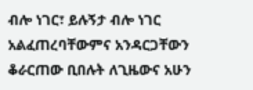ብሎ ነገር፣ ይሉኝታ ብሎ ነገር አልፈጠረባቸውምና አንዳርጋቸውን ቆራርጠው ቢበሉት ለጊዜውና አሁን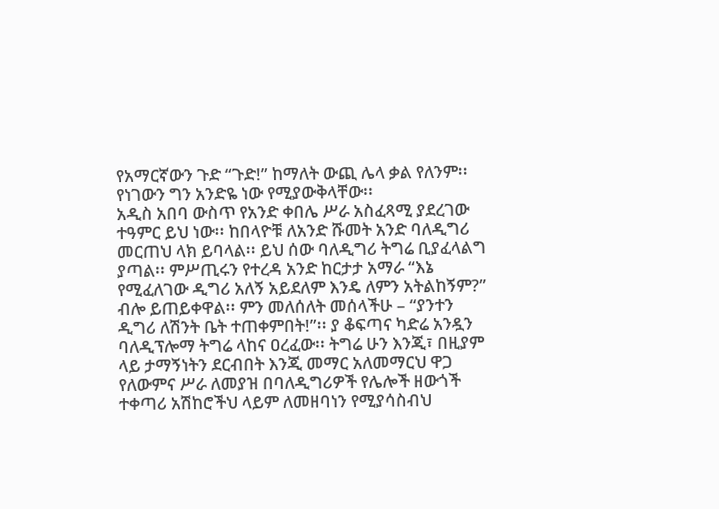የአማርኛውን ጉድ “ጉድ!” ከማለት ውጪ ሌላ ቃል የለንም፡፡ የነገውን ግን አንድዬ ነው የሚያውቅላቸው፡፡
አዲስ አበባ ውስጥ የአንድ ቀበሌ ሥራ አስፈጻሚ ያደረገው ተዓምር ይህ ነው፡፡ ከበላዮቹ ለአንድ ሹመት አንድ ባለዲግሪ መርጠህ ላክ ይባላል፡፡ ይህ ሰው ባለዲግሪ ትግሬ ቢያፈላልግ ያጣል፡፡ ምሥጢሩን የተረዳ አንድ ከርታታ አማራ “እኔ የሚፈለገው ዲግሪ አለኝ አይደለም እንዴ ለምን አትልከኝም?” ብሎ ይጠይቀዋል፡፡ ምን መለሰለት መሰላችሁ – “ያንተን ዲግሪ ለሽንት ቤት ተጠቀምበት!”፡፡ ያ ቆፍጣና ካድሬ አንዷን ባለዲፕሎማ ትግሬ ላከና ዐረፈው፡፡ ትግሬ ሁን እንጂ፣ በዚያም ላይ ታማኝነትን ደርብበት እንጂ መማር አለመማርህ ዋጋ የለውምና ሥራ ለመያዝ በባለዲግሪዎች የሌሎች ዘውጎች ተቀጣሪ አሽከሮችህ ላይም ለመዘባነን የሚያሳስብህ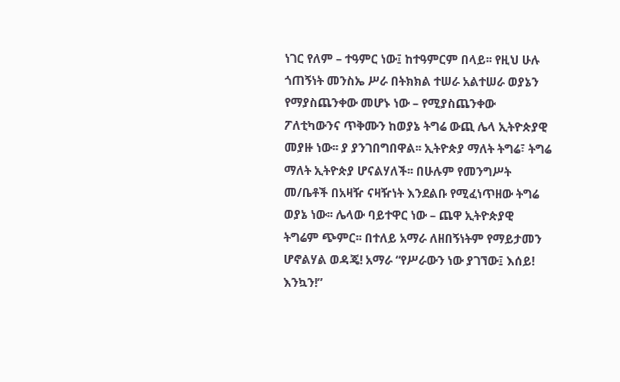ነገር የለም – ተዓምር ነው፤ ከተዓምርም በላይ፡፡ የዚህ ሁሉ ጎጠኝነት መንስኤ ሥራ በትክክል ተሠራ አልተሠራ ወያኔን የማያስጨንቀው መሆኑ ነው – የሚያስጨንቀው ፖለቲካውንና ጥቅሙን ከወያኔ ትግሬ ውጪ ሌላ ኢትዮጵያዊ መያዙ ነው፡፡ ያ ያንገበግበዋል፡፡ ኢትዮጵያ ማለት ትግሬ፣ ትግሬ ማለት ኢትዮጵያ ሆናልሃለች፡፡ በሁሉም የመንግሥት መ/ቤቶች በአዛዥ ናዛዥነት እንደልቡ የሚፈነጥዘው ትግሬ ወያኔ ነው፡፡ ሌላው ባይተዋር ነው – ጨዋ ኢትዮጵያዊ ትግሬም ጭምር፡፡ በተለይ አማራ ለዘበኝነትም የማይታመን ሆኖልሃል ወዳጄ! አማራ “የሥራውን ነው ያገኘው፤ እሰይ! እንኳን!”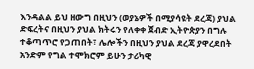እንዳልል ይህ ዘውግ በዚህን (ወያኔዎች በሚያሳዩት ደረጃ) ያህል ድፍረትና በዚህን ያህል ክትሩን የለቀቀ ጀብድ ኢትዮጵያን በግሉ ተቆጣጥሮ የጋጠበት፣ ሌሎችን በዚህን ያህል ደረጃ ያዋረደበት አንድም የግል ተሞክሮም ይሁን ታሪካዊ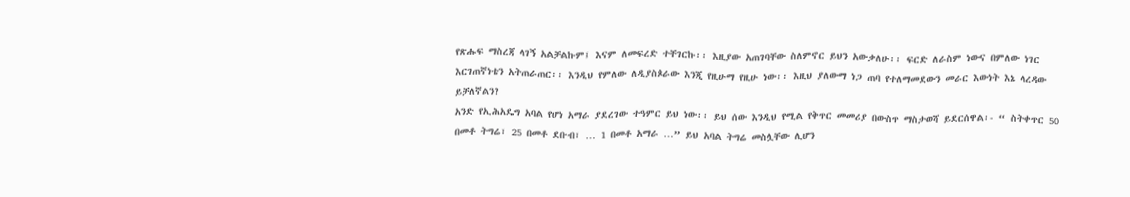የጽሑፍ ማስረጃ ላገኝ አልቻልኩም፤ እናም ለመፍረድ ተቸገርኩ፡፡ እዚያው አጠገባቸው ስለምኖር ይህን አውቃለሁ፡፡ ፍርድ ለራስም ነውና በምለው ነገር እርገጠኛነቴን አትጠራጠር፡፡ እንዲህ የምለው ለዲያስጶራው እንጂ የዚሁማ የዚሁ ነው፡፡ እዚህ ያለውማ ነጋ ጠባ የተለማመደውን መራር እውነት እኔ ላረዳው ይቻለኛልን?
አንድ የኢሕአዴግ አባል የሆነ አማራ ያደረገው ተዓምር ይህ ነው፡፡ ይህ ሰው እንዲህ የሚል የቅጥር መመሪያ በውስጥ ማስታወሻ ይደርሰዋል፡- “ ስትቀጥር 50 በመቶ ትግሬ፣ 25 በመቶ ደቡብ፣ … 1 በመቶ አማራ …” ይህ አባል ትግሬ መስሏቸው ሊሆን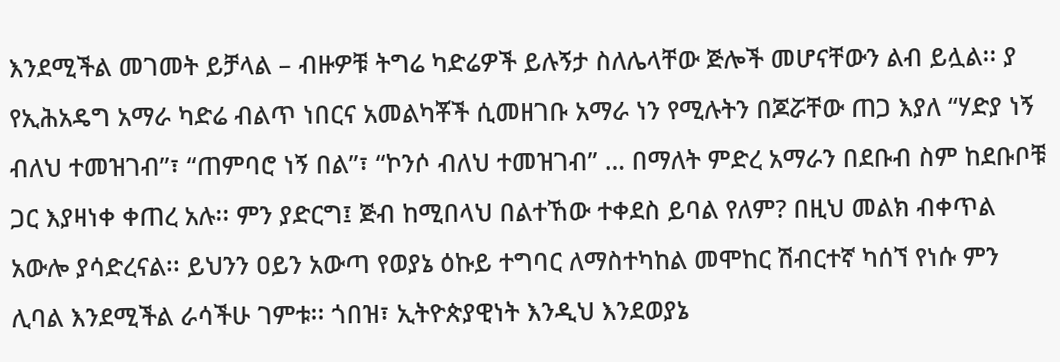እንደሚችል መገመት ይቻላል – ብዙዎቹ ትግሬ ካድሬዎች ይሉኝታ ስለሌላቸው ጅሎች መሆናቸውን ልብ ይሏል፡፡ ያ የኢሕአዴግ አማራ ካድሬ ብልጥ ነበርና አመልካቾች ሲመዘገቡ አማራ ነን የሚሉትን በጆሯቸው ጠጋ እያለ “ሃድያ ነኝ ብለህ ተመዝገብ”፣ “ጠምባሮ ነኝ በል”፣ “ኮንሶ ብለህ ተመዝገብ” … በማለት ምድረ አማራን በደቡብ ስም ከደቡቦቹ ጋር እያዛነቀ ቀጠረ አሉ፡፡ ምን ያድርግ፤ ጅብ ከሚበላህ በልተኸው ተቀደስ ይባል የለም? በዚህ መልክ ብቀጥል አውሎ ያሳድረናል፡፡ ይህንን ዐይን አውጣ የወያኔ ዕኩይ ተግባር ለማስተካከል መሞከር ሽብርተኛ ካሰኘ የነሱ ምን ሊባል እንደሚችል ራሳችሁ ገምቱ፡፡ ጎበዝ፣ ኢትዮጵያዊነት እንዲህ እንደወያኔ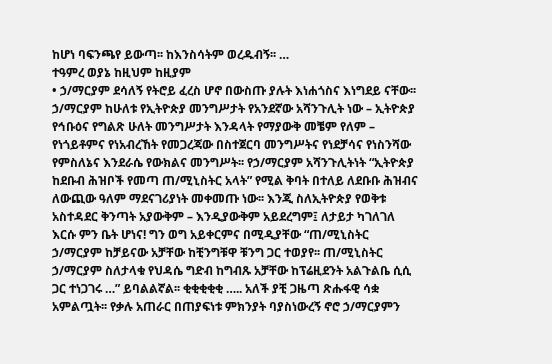ከሆነ ባፍንጫየ ይውጣ፡፡ ከእንስሳትም ወረዱብኝ፡፡ …
ተዓምረ ወያኔ ከዚህም ከዚያም
• ኃ/ማርያም ደሳለኝ የትሮይ ፈረስ ሆኖ በውስጡ ያሉት እነሐጎስና እነግደይ ናቸው፡፡ ኃ/ማርያም ከሁለቱ የኢትዮጵያ መንግሥታት የአንደኛው አሻንጉሊት ነው – ኢትዮጵያ የኅቡዕና የግልጽ ሁለት መንግሥታት እንዳላት የማያውቅ መቼም የለም – የነጎይቶምና የነአብረኸት የመጋረጃው በስተጀርባ መንግሥትና የነደቻሳና የነስንሻው የምስለኔና እንደራሴ የውክልና መንግሥት፡፡ የኃ/ማርያም አሻንጉሊትነት “ኢትዮጵያ ከደቡብ ሕዝቦች የመጣ ጠ/ሚኒስትር አላት” የሚል ቅባት በተለይ ለደቡቡ ሕዝብና ለውጪው ዓለም ማደናገሪያነት መቀመጡ ነው፡፡ እንጂ ስለኢትዮጵያ የወቅቱ አስተዳደር ቅንጣት አያውቅም – እንዲያውቅም አይደረግም፤ ለታይታ ካገለገለ እርሱ ምን ቤት ሆነና! ግን ወግ አይቀርምና በሚዲያቸው “ጠ/ሚኒስትር ኃ/ማርያም ከቻይናው አቻቸው ከቺንግቹዋ ቹንግ ጋር ተወያየ፡፡ ጠ/ሚኒስትር ኃ/ማርያም ስለታላቁ የህዳሴ ግድብ ከግብጹ አቻቸው ከፕሬዚደንት አልጉልቤ ሲሲ ጋር ተነጋገሩ …” ይባልልኛል፡፡ ቂቂቂቂቂ ….. አለች ያቺ ጋዜጣ ጽሑፋዊ ሳቋ አምልጧት፡፡ የቃሉ አጠራር በጠያፍነቱ ምክንያት ባያስነውረኝ ኖሮ ኃ/ማርያምን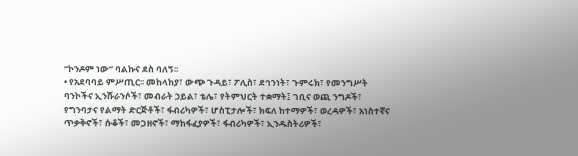“ኮንዶም ነው” ባልኩና ደስ ባለኝ፡፡
• የአደባባይ ምሥጢር፡፡ መከላከያ፣ ውጭ ጉዳይ፣ ፖሊስ፣ ደኅንነት፣ ጉምሩክ፣ የመንግሥት ባንኮችና ኢንሹራንሶች፣ መብራት ኃይል፣ ቴሌ፣ የትምህርት ተቋማት፤ ገቢና ወጪ ንግዶች፣ የግንባታና የልማት ድርጅቶች፣ ፋብሪካዎች፣ ሆስፒታሎች፣ ክፍለ ከተማዎች፣ ወረዳዎች፣ አነስተኛና ጥቃቅኖች፣ ሱቆች፣ መጋዘኖች፣ ማከፋፈያዎች፣ ፋብሪካዎች፣ ኢንዱስትሪዎች፣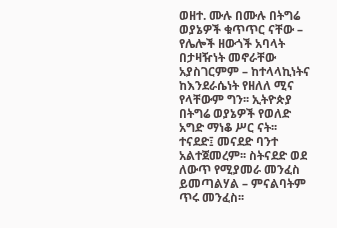ወዘተ. ሙሉ በሙሉ በትግሬ ወያኔዎች ቁጥጥር ናቸው – የሌሎች ዘውጎች አባላት በታዛዥነት መኖራቸው አያስገርምም – ከተላላኪነትና ከእንደራሴነት የዘለለ ሚና የላቸውም ግን፡፡ ኢትዮጵያ በትግሬ ወያኔዎች የወለድ አግድ ማነቆ ሥር ናት፡፡ ተናደድ፤ መናደድ ባንተ አልተጀመረም፡፡ ስትናደድ ወደ ለውጥ የሚያመራ መንፈስ ይመጣልሃል – ምናልባትም ጥሩ መንፈስ፡፡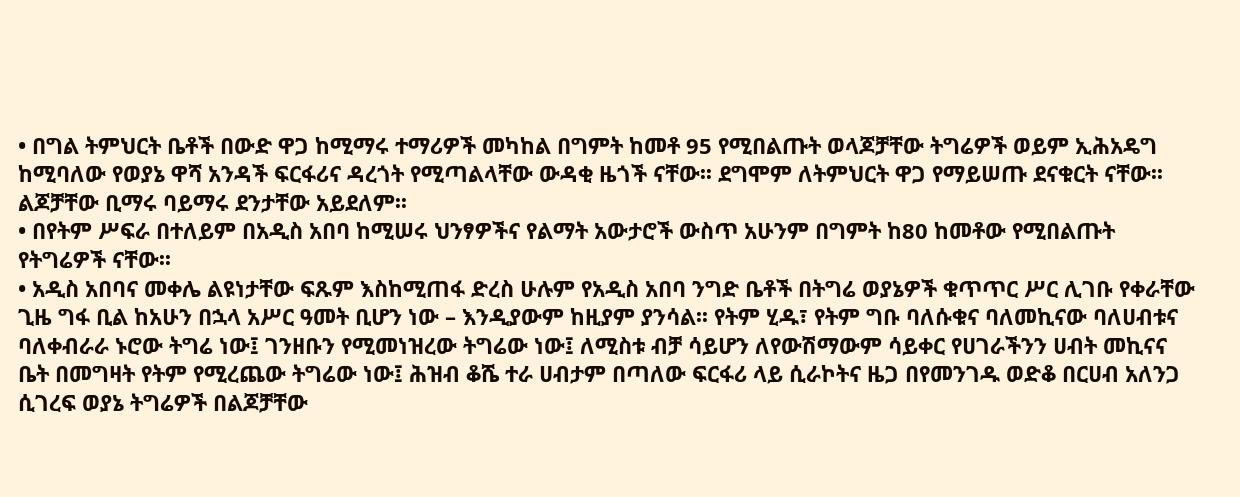• በግል ትምህርት ቤቶች በውድ ዋጋ ከሚማሩ ተማሪዎች መካከል በግምት ከመቶ 95 የሚበልጡት ወላጆቻቸው ትግሬዎች ወይም ኢሕአዴግ ከሚባለው የወያኔ ዋሻ አንዳች ፍርፋሪና ዳረጎት የሚጣልላቸው ውዳቂ ዜጎች ናቸው፡፡ ደግሞም ለትምህርት ዋጋ የማይሠጡ ደናቁርት ናቸው፡፡ ልጆቻቸው ቢማሩ ባይማሩ ደንታቸው አይደለም፡፡
• በየትም ሥፍራ በተለይም በአዲስ አበባ ከሚሠሩ ህንፃዎችና የልማት አውታሮች ውስጥ አሁንም በግምት ከ80 ከመቶው የሚበልጡት የትግሬዎች ናቸው፡፡
• አዲስ አበባና መቀሌ ልዩነታቸው ፍጹም እስከሚጠፋ ድረስ ሁሉም የአዲስ አበባ ንግድ ቤቶች በትግሬ ወያኔዎች ቁጥጥር ሥር ሊገቡ የቀራቸው ጊዜ ግፋ ቢል ከአሁን በኋላ አሥር ዓመት ቢሆን ነው – እንዲያውም ከዚያም ያንሳል፡፡ የትም ሂዱ፣ የትም ግቡ ባለሱቁና ባለመኪናው ባለሀብቱና ባለቀብራራ ኑሮው ትግሬ ነው፤ ገንዘቡን የሚመነዝረው ትግሬው ነው፤ ለሚስቱ ብቻ ሳይሆን ለየውሽማውም ሳይቀር የሀገራችንን ሀብት መኪናና ቤት በመግዛት የትም የሚረጨው ትግሬው ነው፤ ሕዝብ ቆሼ ተራ ሀብታም በጣለው ፍርፋሪ ላይ ሲራኮትና ዜጋ በየመንገዱ ወድቆ በርሀብ አለንጋ ሲገረፍ ወያኔ ትግሬዎች በልጆቻቸው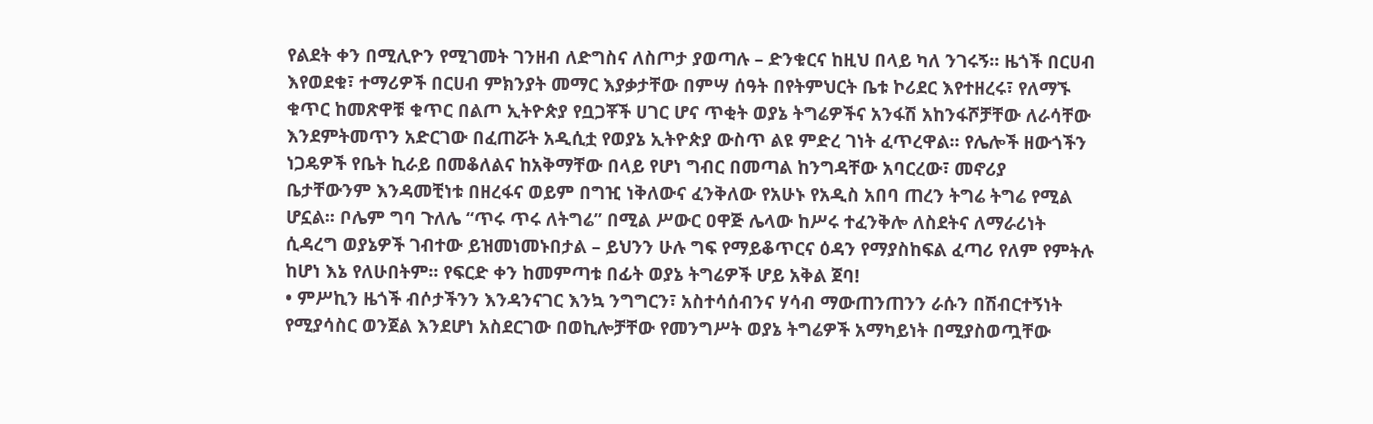የልደት ቀን በሚሊዮን የሚገመት ገንዘብ ለድግስና ለስጦታ ያወጣሉ – ድንቁርና ከዚህ በላይ ካለ ንገሩኝ፡፡ ዜጎች በርሀብ እየወደቁ፣ ተማሪዎች በርሀብ ምክንያት መማር እያቃታቸው በምሣ ሰዓት በየትምህርት ቤቱ ኮሪደር እየተዘረሩ፣ የለማኙ ቁጥር ከመጽዋቹ ቁጥር በልጦ ኢትዮጵያ የቧጋቾች ሀገር ሆና ጥቂት ወያኔ ትግሬዎችና አንፋሽ አከንፋሾቻቸው ለራሳቸው እንደምትመጥን አድርገው በፈጠሯት አዲሲቷ የወያኔ ኢትዮጵያ ውስጥ ልዩ ምድረ ገነት ፈጥረዋል፡፡ የሌሎች ዘውጎችን ነጋዴዎች የቤት ኪራይ በመቆለልና ከአቅማቸው በላይ የሆነ ግብር በመጣል ከንግዳቸው አባርረው፣ መኖሪያ ቤታቸውንም እንዳመቺነቱ በዘረፋና ወይም በግዢ ነቅለውና ፈንቅለው የአሁኑ የአዲስ አበባ ጠረን ትግሬ ትግሬ የሚል ሆኗል፡፡ ቦሌም ግባ ጉለሌ “ጥሩ ጥሩ ለትግሬ” በሚል ሥውር ዐዋጅ ሌላው ከሥሩ ተፈንቅሎ ለስደትና ለማራሪነት ሲዳረግ ወያኔዎች ገብተው ይዝመነመኑበታል – ይህንን ሁሉ ግፍ የማይቆጥርና ዕዳን የማያስከፍል ፈጣሪ የለም የምትሉ ከሆነ እኔ የለሁበትም፡፡ የፍርድ ቀን ከመምጣቱ በፊት ወያኔ ትግሬዎች ሆይ አቅል ጀባ!
• ምሥኪን ዜጎች ብሶታችንን እንዳንናገር እንኳ ንግግርን፣ አስተሳሰብንና ሃሳብ ማውጠንጠንን ራሱን በሽብርተኝነት የሚያሳስር ወንጀል እንደሆነ አስደርገው በወኪሎቻቸው የመንግሥት ወያኔ ትግሬዎች አማካይነት በሚያስወጧቸው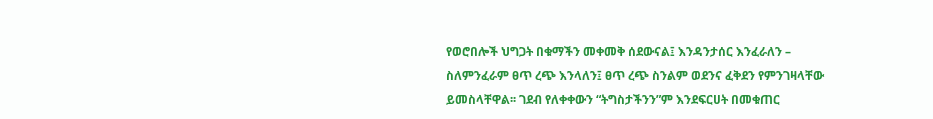የወሮበሎች ህግጋት በቁማችን መቀመቅ ሰደውናል፤ እንዳንታሰር እንፈራለን – ስለምንፈራም ፀጥ ረጭ እንላለን፤ ፀጥ ረጭ ስንልም ወደንና ፈቅደን የምንገዛላቸው ይመስላቸዋል፡፡ ገደብ የለቀቀውን “ትግስታችንን”ም እንደፍርሀት በመቁጠር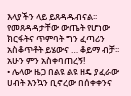እላያችን ላይ ይጸዳዱብናል፡፡ የመጸዳዳታቸው ውጤት የሆነው ክርፋትና ጥምባት ግን ፈጣሪን አስቆጥቶት ይሄውና … ቆይማ ብቻ፡፡ አሁን ምን አስቀባጠረኝ!
• ሌላው ዜጋ በልዩ ልዩ ዘዴ ያፈራው ሀብት እንኳን ቢኖረው በሰቀቀንና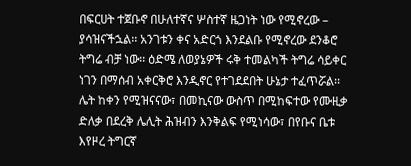በፍርሀት ተጀቡኖ በሁለተኛና ሦስተኛ ዜጋነት ነው የሚኖረው – ያሳዝናችኋል፡፡ አንገቱን ቀና አድርጎ እንደልቡ የሚኖረው ደንቆሮ ትግሬ ብቻ ነው፡፡ ዕድሜ ለወያኔዎች ሩቅ ተመልካች ትግሬ ሳይቀር ነገን በማሰብ አቀርቅሮ እንዲኖር የተገደደበት ሁኔታ ተፈጥሯል፡፡ ሌት ከቀን የሚዝናናው፣ በመኪናው ውስጥ በሚከፍተው የሙዚቃ ድለቃ በደረቅ ሌሊት ሕዝብን እንቅልፍ የሚነሳው፣ በየቡና ቤቱ እየዞረ ትግርኛ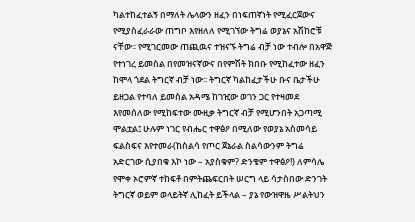ካልተከፈተልኝ በማለት ሌላውን ዘፈን በነፍጠኛነት የሚፈርጀውና የሚያስፈራራው ጠግቦ እየዘለለ የሚገኘው ትግሬ ወያኔና አሽከሮቹ ናቸው፡፡ የሚገርመው ጠጪዉና ተዝናኙ ትግሬ ብቻ ነው ተብሎ በአዋጅ የተነገረ ይመስል በየመዝናኛውና በየምሽት ክበቡ የሚከፈተው ዘፈን ከሞላ ጎደል ትግርኛ ብቻ ነው፡፡ ትግርኛ ካልከፈታችሁ ቡና ቤታችሁ ይዘጋል የተባለ ይመስል አዳሜ ከገዢው ወገን ጋር የተዛመደ እየመሰለው የሚከፍተው ሙዚቃ ትግርኛ ብቻ የሚሆንበት አጋጣሚ ሞልቷል፤ ሁሉም ነገር የብሔር ተዋፅዖ በሚለው የወያኔ አስመሳይ ፍልስፍና እየተመራ(ከስልሳ የጦር ጀኔራል ስልሳውንም ትግሬ አድርገው ሲያበቁ እኮ ነው – አያስቁም? ድንቄም ተዋፅዖ!) ለምሳሌ የሞቀ ኦሮምኛ ተከፍቶ በምትጨፍርበት ሠርግ ላይ ሳታስበው ድንገት ትግርኛ ወይም ወላይትኛ ሊከፈት ይችላል – ያኔ የውዝዋዜ ሥልትህን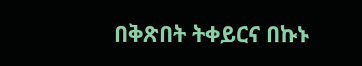በቅጽበት ትቀይርና በኩኑ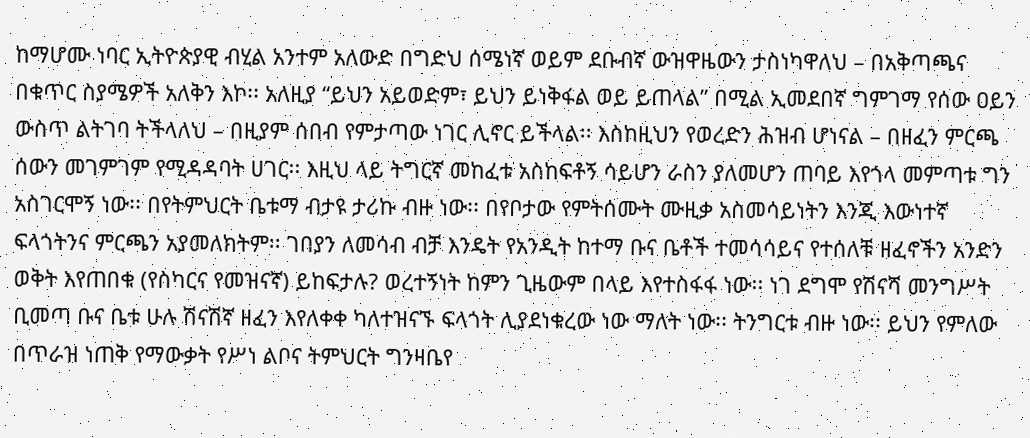ከማሆሙ ነባር ኢትዮጵያዊ ብሂል አንተም አለውድ በግድህ ሰሜነኛ ወይም ደቡብኛ ውዝዋዜውን ታስነካዋለህ – በአቅጣጫና በቁጥር ስያሜዎች አለቅን እኮ፡፡ አለዚያ “ይህን አይወድም፣ ይህን ይነቅፋል ወይ ይጠላል” በሚል ኢመደበኛ ግምገማ የሰው ዐይን ውስጥ ልትገባ ትችላለህ – በዚያም ሰበብ የምታጣው ነገር ሊኖር ይችላል፡፡ እስከዚህን የወረድን ሕዝብ ሆነናል – በዘፈን ምርጫ ሰውን መገምገም የሚዳዳባት ሀገር፡፡ እዚህ ላይ ትግርኛ መከፈቱ አስከፍቶኝ ሳይሆን ራስን ያለመሆን ጠባይ እየጎላ መምጣቱ ግን አስገርሞኝ ነው፡፡ በየትምህርት ቤቱማ ብታዩ ታሪኩ ብዙ ነው፡፡ በየቦታው የምትሰሙት ሙዚቃ አስመሳይነትን እንጂ እውነተኛ ፍላጎትንና ምርጫን አያመለክትም፡፡ ገበያን ለመሳብ ብቻ እንዴት የአንዲት ከተማ ቡና ቤቶች ተመሳሳይና የተሰለቹ ዘፈኖችን አንድን ወቅት እየጠበቁ (የስካርና የመዝናኛ) ይከፍታሉ? ወረተኝነት ከምን ጊዜውም በላይ እየተስፋፋ ነው፡፡ ነገ ደግሞ የሽናሻ መንግሥት ቢመጣ ቡና ቤቱ ሁሉ ሽናሽኛ ዘፈን እየለቀቀ ካለተዝናኙ ፍላጎት ሊያደነቁረው ነው ማለት ነው፡፡ ትንግርቱ ብዙ ነው፡፡ ይህን የምለው በጥራዝ ነጠቅ የማውቃት የሥነ ልቦና ትምህርት ግንዛቤየ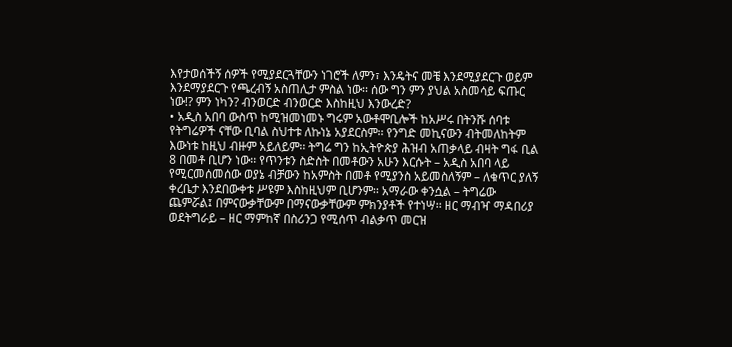እየታወሰችኝ ሰዎች የሚያደርጓቸውን ነገሮች ለምን፣ እንዴትና መቼ እንደሚያደርጉ ወይም እንደማያደርጉ የጫረብኝ አስጠሊታ ምስል ነው፡፡ ሰው ግን ምን ያህል አስመሳይ ፍጡር ነው!? ምን ነካን? ብንወርድ ብንወርድ እስከዚህ እንውረድ?
• አዲስ አበባ ውስጥ ከሚዝመነመኑ ግሩም አውቶሞቢሎች ከአሥሩ በትንሹ ሰባቱ የትግሬዎች ናቸው ቢባል ስህተቱ ለኩነኔ አያደርስም፡፡ የንግድ መኪናውን ብትመለከትም እውነቱ ከዚህ ብዙም አይለይም፡፡ ትግሬ ግን ከኢትዮጵያ ሕዝብ አጠቃላይ ብዛት ግፋ ቢል 8 በመቶ ቢሆን ነው፡፡ የጥንቱን ስድስት በመቶውን አሁን እርሱት – አዲስ አበባ ላይ የሚርመሰመሰው ወያኔ ብቻውን ከአምስት በመቶ የሚያንስ አይመስለኝም – ለቁጥር ያለኝ ቀረቤታ እንደበውቀቱ ሥዩም እስከዚህም ቢሆንም፡፡ አማራው ቀንሷል – ትግሬው ጨምሯል፤ በምናውቃቸውም በማናውቃቸውም ምክንያቶች የተነሣ፡፡ ዘር ማብዣ ማዳበሪያ ወደትግራይ – ዘር ማምከኛ በስሪንጋ የሚሰጥ ብልቃጥ መርዝ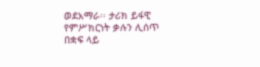ወደአማራ፡፡ ታሪክ ይፋዊ የምሥክርነት ቃሉን ሊሰጥ በቋፍ ላይ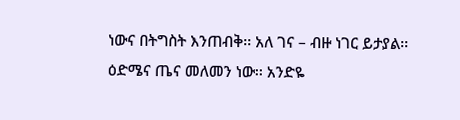ነውና በትግስት እንጠብቅ፡፡ አለ ገና – ብዙ ነገር ይታያል፡፡ ዕድሜና ጤና መለመን ነው፡፡ አንድዬ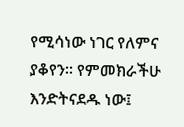የሚሳነው ነገር የለምና ያቆየን፡፡ የምመክራችሁ እንድትናደዱ ነው፤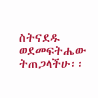ስትናደዱ ወደመፍትሔው ትጠጋላችሁ፡፡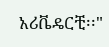አሪቬዴርቺ፡፡"